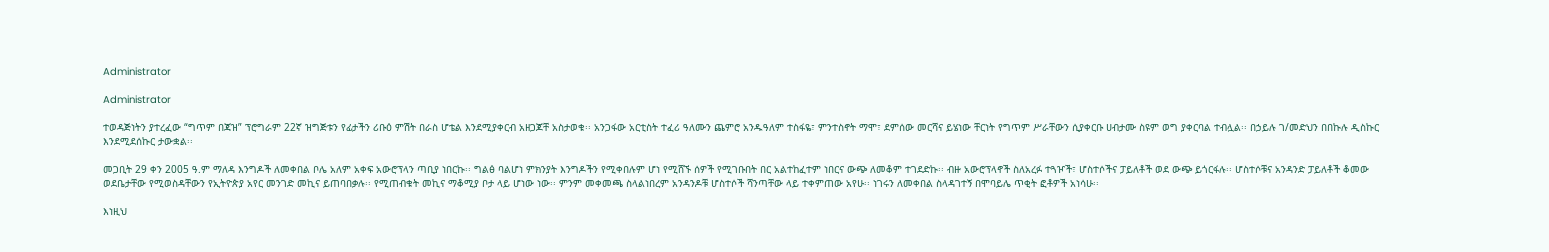Administrator

Administrator

ተወዳጅነትን ያተረፈው “ግጥም በጃዝ” ፕሮግራም 22ኛ ዝግጅቱን የፊታችን ሪቡዕ ምሽት በራስ ሆቴል እንደሚያቀርብ አዘጋጆቸ አስታወቁ፡፡ አንጋፋው አርቲስት ተፈሪ ዓለሙን ጨምሮ አንዱዓለም ተስፋዬ፣ ምንተስኖት ማሞ፣ ደምሰው መርሻና ይሄነው ቸርነት የግጥም ሥራቸውን ሲያቀርቡ ሀብታሙ ስዩም ወግ ያቀርባል ተብሏል፡፡ በኃይሉ ገ/መድህን በበኩሉ ዲስኩር እንደሚደሰኩር ታውቋል፡፡

መጋቢት 29 ቀን 2005 ዓ.ም ማለዳ እንግዶች ለመቀበል ቦሌ አለም አቀፍ አውሮፕላን ጣቢያ ነበርኩ፡፡ ግልፅ ባልሆነ ምክንያት እንግዶችን የሚቀበሉም ሆነ የሚሸኙ ሰዎች የሚገቡበት በር አልተከፈተም ነበርና ውጭ ለመቆም ተገደድኩ፡፡ ብዙ አውሮፕላኖች ስለአረፉ ተጓዦች፣ ሆስተሶችና ፓይለቶች ወደ ውጭ ይጎርፋሉ፡፡ ሆስተሶቹና አንዳንድ ፓይለቶች ቆመው ወደቤታቸው የሚወስዳቸውን የኢትዮጵያ አየር መንገድ መኪና ይጠባበቃሉ፡፡ የሚጠብቁት መኪና ማቆሚያ ቦታ ላይ ሆነው ነው፡፡ ምንም መቀመጫ ስላልነበረም አንዳንዶቹ ሆስተሶች ሻንጣቸው ላይ ተቀምጠው አየሁ፡፡ ነገሩን ለመቀበል ስላዳገተኝ በሞባይሌ ጥቂት ፎቶዎች አነሳሁ፡፡

እነዚህ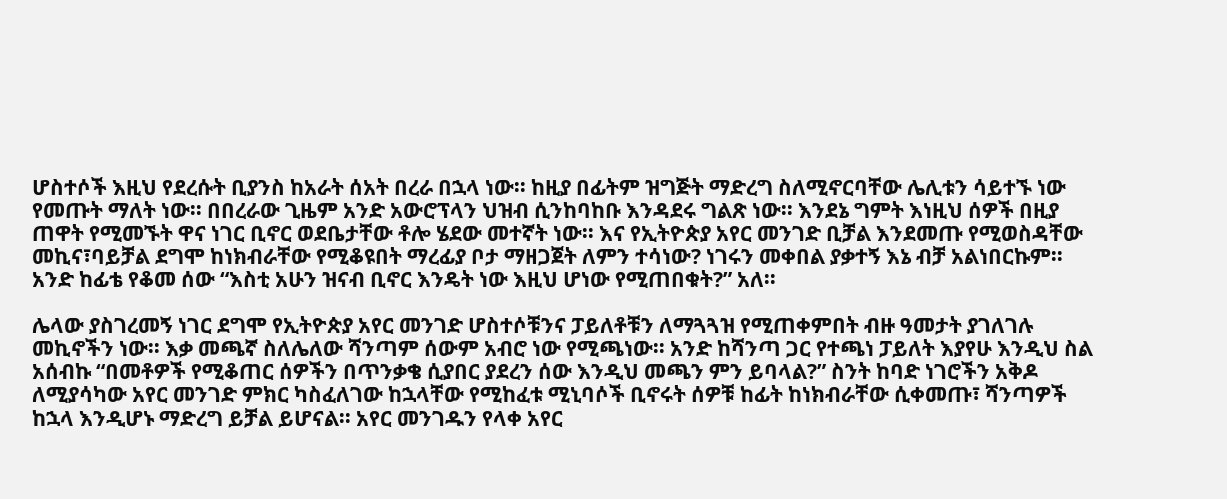ሆስተሶች እዚህ የደረሱት ቢያንስ ከአራት ሰአት በረራ በኋላ ነው፡፡ ከዚያ በፊትም ዝግጅት ማድረግ ስለሚኖርባቸው ሌሊቱን ሳይተኙ ነው የመጡት ማለት ነው፡፡ በበረራው ጊዜም አንድ አውሮፕላን ህዝብ ሲንከባከቡ እንዳደሩ ግልጽ ነው፡፡ እንደኔ ግምት እነዚህ ሰዎች በዚያ ጠዋት የሚመኙት ዋና ነገር ቢኖር ወደቤታቸው ቶሎ ሄደው መተኛት ነው፡፡ እና የኢትዮጵያ አየር መንገድ ቢቻል እንደመጡ የሚወስዳቸው መኪና፣ባይቻል ደግሞ ከነክብራቸው የሚቆዩበት ማረፊያ ቦታ ማዘጋጀት ለምን ተሳነው? ነገሩን መቀበል ያቃተኝ እኔ ብቻ አልነበርኩም፡፡ አንድ ከፊቴ የቆመ ሰው “እስቲ አሁን ዝናብ ቢኖር እንዴት ነው እዚህ ሆነው የሚጠበቁት?” አለ፡፡

ሌላው ያስገረመኝ ነገር ደግሞ የኢትዮጵያ አየር መንገድ ሆስተሶቹንና ፓይለቶቹን ለማጓጓዝ የሚጠቀምበት ብዙ ዓመታት ያገለገሉ መኪኖችን ነው፡፡ እቃ መጫኛ ስለሌለው ሻንጣም ሰውም አብሮ ነው የሚጫነው፡፡ አንድ ከሻንጣ ጋር የተጫነ ፓይለት እያየሁ እንዲህ ስል አሰብኩ “በመቶዎች የሚቆጠር ሰዎችን በጥንቃቄ ሲያበር ያደረን ሰው እንዲህ መጫን ምን ይባላል?” ስንት ከባድ ነገሮችን አቅዶ ለሚያሳካው አየር መንገድ ምክር ካስፈለገው ከኋላቸው የሚከፈቱ ሚኒባሶች ቢኖሩት ሰዎቹ ከፊት ከነክብራቸው ሲቀመጡ፣ ሻንጣዎች ከኋላ እንዲሆኑ ማድረግ ይቻል ይሆናል፡፡ አየር መንገዱን የላቀ አየር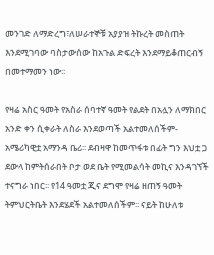መንገድ ለማድረግ፣ለሠራተኞቹ አያያዝ ትኩረት መስጠት እንደሚገባው ባስታውሰው ከአጉል ድፍረት እንደማይቆጠርብኝ በመተማመን ነው፡፡

የዛሬ አስር ዓመት የአስራ ሰባተኛ ዓመት የልደት በአሏን ለማክበር አንድ ቀን ሲቀራት ለስራ እንደወጣች አልተመለሰችም- አሜሪካዊቷ አማንዳ ቤሪ፡፡ ደብዛዋ ከመጥፋቱ በፊት ግን እህቷ ጋ ደውላ ከምትሰራበት ቦታ ወደ ቤት የሚመልሳት መኪና እንዳገኘች ተናግራ ነበር፡፡ የ14 ዓመቷ ጂና ደግሞ የዛሬ ዘጠኝ ዓመት ትምህርትቤት እንደሄደች አልተመለሰችም፡፡ ናይት ከሁለቱ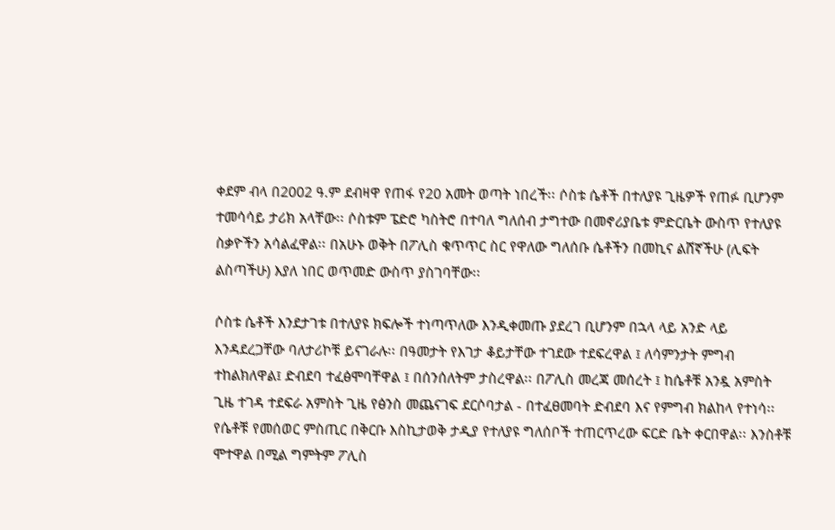ቀደም ብላ በ2002 ዓ.ም ደብዛዋ የጠፋ የ20 አመት ወጣት ነበረች፡፡ ሶስቱ ሴቶች በተለያዩ ጊዜዎች የጠፉ ቢሆንም ተመሳሳይ ታሪክ አላቸው፡፡ ሶስቱም ፔድሮ ካስትሮ በተባለ ግለሰብ ታግተው በመኖሪያቤቱ ምድርቤት ውስጥ የተለያዩ ስቃዮችን አሳልፈዋል፡፡ በአሁኑ ወቅት በፖሊስ ቁጥጥር ስር የዋለው ግለሰቡ ሴቶችን በመኪና ልሸኛችሁ (ሊፍት ልስጣችሁ) እያለ ነበር ወጥመድ ውስጥ ያስገባቸው፡፡

ሶስቱ ሴቶች እንደታገቱ በተለያዩ ክፍሎች ተነጣጥለው እንዲቀመጡ ያደረገ ቢሆንም በኋላ ላይ አንድ ላይ እንዳደረጋቸው ባለታሪኮቹ ይናገራሉ፡፡ በዓመታት የእገታ ቆይታቸው ተገደው ተደፍረዋል ፤ ለሳምንታት ምግብ ተከልክለዋል፤ ድብደባ ተፈፅሞባቸዋል ፤ በሰንሰለትም ታስረዋል፡፡ በፖሊስ መረጃ መሰረት ፤ ከሴቶቹ አንዷ አምስት ጊዜ ተገዳ ተደፍራ አምስት ጊዜ የፅንስ መጨናገፍ ደርሶባታል - በተፈፀመባት ድብደባ እና የምግብ ክልከላ የተነሳ፡፡ የሴቶቹ የመሰወር ምስጢር በቅርቡ እስኪታወቅ ታዲያ የተለያዩ ግለሰቦች ተጠርጥረው ፍርድ ቤት ቀርበዋል፡፡ እንስቶቹ ሞተዋል በሚል ግምትም ፖሊስ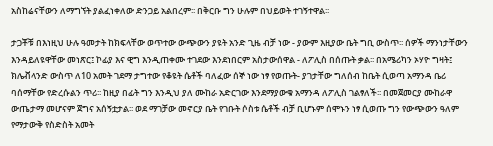አስከሬናቸውን ለማግኘት ያልፈነቀለው ድንጋይ አልበረም፡፡ በቅርቡ ግን ሁሉም በህይወት ተገኝተዋል፡፡

ታጋቾቹ በእነዚህ ሁሉ ዓመታት ከክፍላቸው ወጥተው ውጭውን ያዩት አንድ ጊዜ ብቻ ነው - ያውም እዚያው ቤት ግቢ ውስጥ፡፡ ሰዎች ማንነታቸውን እንዳይለዩዋቸው መነጽር፤ ኮፊያ እና ዊግ እንዲጠቀሙ ተገደው እንደነበርም አስታውሰዋል - ለፖሊስ በሰጡት ቃል፡፡ በአሜሪካን ኦሃዮ ግዛት፤ ክሌቭላንድ ውስጥ ለ10 አመት ገደማ ታግተው የቆዩት ሴቶች ባለፈው ሰኞ ነው ነፃ የወጡት- ያገታቸው ግለሰብ ከቤት ሲወጣ አማንዳ ቤሪ ባሰማቸው የድረሱልን ጥሪ፡፡ ከዚያ በፊት ግን እንዲህ ያለ ሙከራ አድርገው እንደማያውቁ አማንዳ ለፖሊስ ገልፃለች፡፡ በመጀመርያ ሙከራዋ ውጤታማ መሆናም ጀግና አሰኝቷታል፡፡ ወደ ማገቻው መኖርያ ቤት የገቡት ሶስቱ ሴቶች ብቻ ቢሆኑም ሰሞኑን ነፃ ሲወጡ ግን የውጭውን ዓለም የማታውቅ የስድስት አመት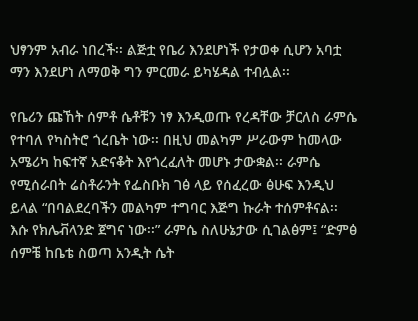ህፃንም አብራ ነበረች፡፡ ልጅቷ የቤሪ እንደሆነች የታወቀ ሲሆን አባቷ ማን እንደሆነ ለማወቅ ግን ምርመራ ይካሄዳል ተብሏል፡፡

የቤሪን ጩኸት ሰምቶ ሴቶቹን ነፃ እንዲወጡ የረዳቸው ቻርለስ ራምሴ የተባለ የካስትሮ ጎረቤት ነው፡፡ በዚህ መልካም ሥራውም ከመላው አሜሪካ ከፍተኛ አድናቆት እየጎረፈለት መሆኑ ታውቋል፡፡ ራምሴ የሚሰራበት ሬስቶራንት የፌስቡክ ገፅ ላይ የሰፈረው ፅሁፍ እንዲህ ይላል “በባልደረባችን መልካም ተግባር እጅግ ኩራት ተሰምቶናል፡፡ እሱ የክሌቭላንድ ጀግና ነው፡፡” ራምሴ ስለሁኔታው ሲገልፅም፤ “ድምፅ ሰምቼ ከቤቴ ስወጣ አንዲት ሴት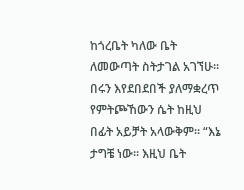ከጎረቤት ካለው ቤት ለመውጣት ስትታገል አገኘሁ፡፡ በሩን እየደበደበች ያለማቋረጥ የምትጮኸውን ሴት ከዚህ በፊት አይቻት አላውቅም፡፡ “እኔ ታግቼ ነው፡፡ እዚህ ቤት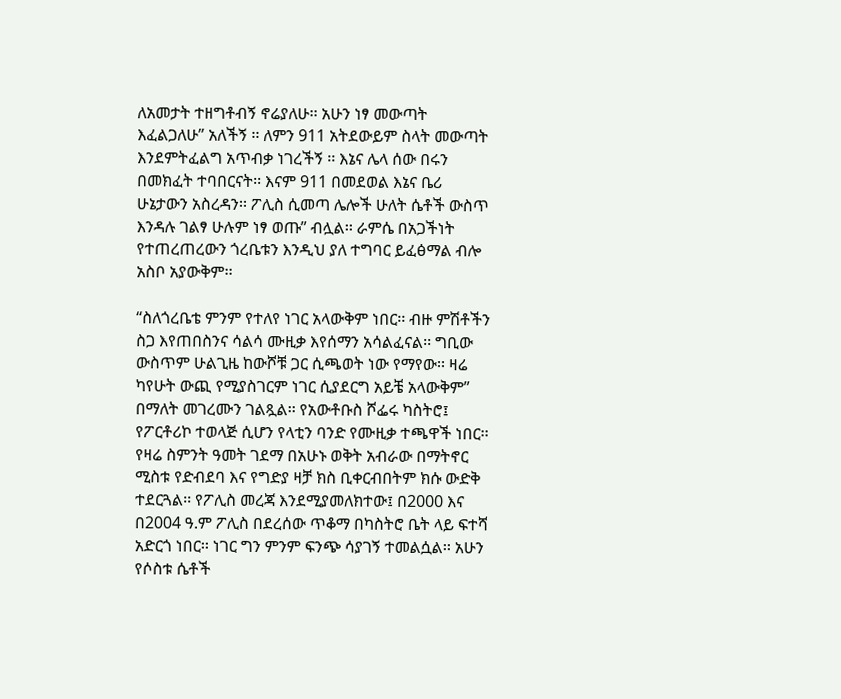ለአመታት ተዘግቶብኝ ኖሬያለሁ፡፡ አሁን ነፃ መውጣት እፈልጋለሁ” አለችኝ ፡፡ ለምን 911 አትደውይም ስላት መውጣት እንደምትፈልግ አጥብቃ ነገረችኝ ፡፡ እኔና ሌላ ሰው በሩን በመክፈት ተባበርናት፡፡ እናም 911 በመደወል እኔና ቤሪ ሁኔታውን አስረዳን፡፡ ፖሊስ ሲመጣ ሌሎች ሁለት ሴቶች ውስጥ እንዳሉ ገልፃ ሁሉም ነፃ ወጡ” ብሏል፡፡ ራምሴ በአጋችነት የተጠረጠረውን ጎረቤቱን እንዲህ ያለ ተግባር ይፈፅማል ብሎ አስቦ አያውቅም፡፡

“ስለጎረቤቴ ምንም የተለየ ነገር አላውቅም ነበር፡፡ ብዙ ምሽቶችን ስጋ እየጠበስንና ሳልሳ ሙዚቃ እየሰማን አሳልፈናል፡፡ ግቢው ውስጥም ሁልጊዜ ከውሾቹ ጋር ሲጫወት ነው የማየው፡፡ ዛሬ ካየሁት ውጪ የሚያስገርም ነገር ሲያደርግ አይቼ አላውቅም” በማለት መገረሙን ገልጿል፡፡ የአውቶቡስ ሾፌሩ ካስትሮ፤ የፖርቶሪኮ ተወላጅ ሲሆን የላቲን ባንድ የሙዚቃ ተጫዋች ነበር፡፡ የዛሬ ስምንት ዓመት ገደማ በአሁኑ ወቅት አብራው በማትኖር ሚስቱ የድብደባ እና የግድያ ዛቻ ክስ ቢቀርብበትም ክሱ ውድቅ ተደርጓል፡፡ የፖሊስ መረጃ እንደሚያመለክተው፤ በ2000 እና በ2004 ዓ.ም ፖሊስ በደረሰው ጥቆማ በካስትሮ ቤት ላይ ፍተሻ አድርጎ ነበር፡፡ ነገር ግን ምንም ፍንጭ ሳያገኝ ተመልሷል፡፡ አሁን የሶስቱ ሴቶች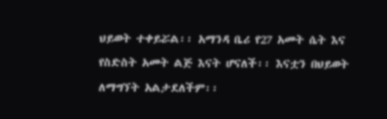ህይወት ተቀይሯል፡፡ አማንዳ ቤሪ የ27 አመት ሴት እና የስድስት አመት ልጅ እናት ሆናለች፡፡ እናቷን በህይወት ለማግኘት አልታደለችም፡፡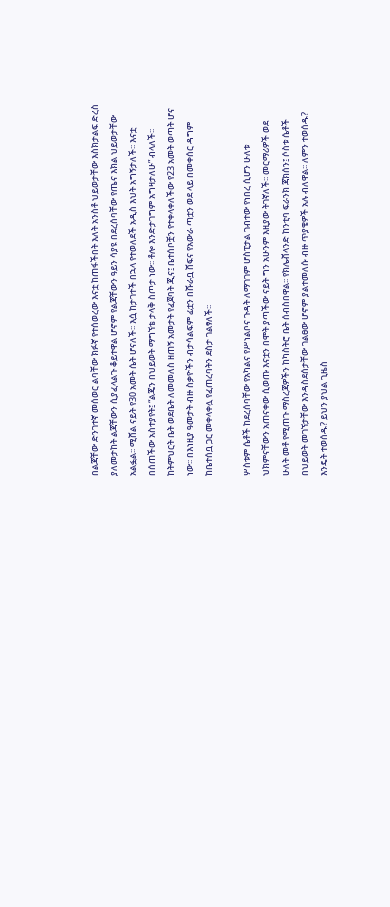በልጃቸው ድንገተኛ መሰወር ልባቸው ክፉኛ የተሰወረው እናቷ ከጠፋችበት እለት አንስቶ ህይወታቸው እስክታልፍ ድረስ ያለመታከት ልጃቸውን ሲያፈላልጉ ቆይተዋል ሆኖም የልጃቸውን ዓይን ሳያዩ በደረሰባቸው የጤና እክል ህይወታቸው አልፏል፡፡ ሚሸል ናይት የ30 አመት ሴት ሆናለች፡፡ እሷ ከታገተች በኋላ የተወለደች አዲስ እህት አግኝታለች፡፡ እናቷ በሰጠችው አስተያየት፤ “ልጄን በህይወት ማግኘቴ ታላቅ ስጦታ ነው፡፡ ቶሎ እንድታገግም አግዛታለሁ” ብላለች፡፡ ከትምህርት ቤት ወደቤት ለመመለስ ዘጠኝ አመታት የፈጀባት ጂና፤ ቤተሰቦቿን የተቀላቀለችው የ23 አመት ወጣት ሆና ነው፡፡ በእነዚያ ዓመታት ብዙ ስቃዮችን ብታሳልፍም ፊቷን በሹራቧ ሸፍና የአውራ ጣቷን ወደ ላይ በመቀሰር ዳግም ከቤተሰቧ ጋር መቀላቀሏ የፈጠረባትን ደስታ ገልፃለች፡፡

ሦስቱም ሴቶች ከደረሰባቸው የአካልና የሥነልቦና ጉዳት ለማገገም ሆስፒታል ገብተው የነበረ ሲሆን ሁለቱ ህክምናቸውን አጠናቀው ሲወጡ እናቷን በሞት ያጣችው ናይት ግን አሁንም እዚያው ትገኛለች፡፡ መርማሪዎች ወደ ሁለት መቶ የሚጠጉ ማስረጃዎችን ከካስትሮ ቤት ሰብስበዋል፡፡ የክሌቭላንድ ከንቲባ ፍራንክ ጃክሰን፤ ሶስቱ ሴቶች በህይወት መገኘታቸው እንዳስደሰታቸው ገልፀው ሆኖም ያልተመለሱ ብዙ ጥያቄዎች አሉ ብለዋል፡፡ ለምን ተወሰዱ? እንዴት ተወሰዱ? ይህን ያህል ጊዜስ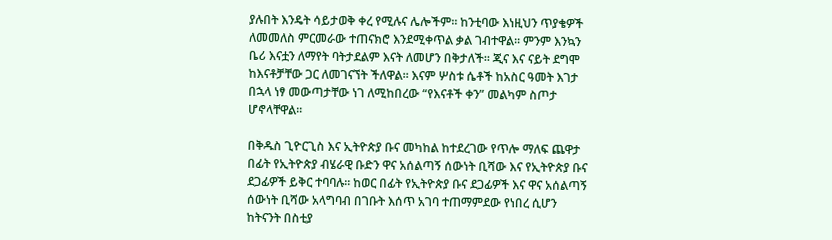ያሉበት እንዴት ሳይታወቅ ቀረ የሚሉና ሌሎችም፡፡ ከንቲባው እነዚህን ጥያቄዎች ለመመለስ ምርመራው ተጠናክሮ እንደሚቀጥል ቃል ገብተዋል፡፡ ምንም እንኳን ቤሪ እናቷን ለማየት ባትታደልም እናት ለመሆን በቅታለች፡፡ ጂና እና ናይት ደግሞ ከእናቶቻቸው ጋር ለመገናኘት ችለዋል፡፡ እናም ሦስቱ ሴቶች ከአስር ዓመት እገታ በኋላ ነፃ መውጣታቸው ነገ ለሚከበረው “የእናቶች ቀን” መልካም ስጦታ ሆኖላቸዋል፡፡

በቅዱስ ጊዮርጊስ እና ኢትዮጵያ ቡና መካከል ከተደረገው የጥሎ ማለፍ ጨዋታ በፊት የኢትዮጵያ ብሄራዊ ቡድን ዋና አሰልጣኝ ሰውነት ቢሻው እና የኢትዮጵያ ቡና ደጋፊዎች ይቅር ተባባሉ፡፡ ከወር በፊት የኢትዮጵያ ቡና ደጋፊዎች እና ዋና አሰልጣኝ ሰውነት ቢሻው አላግባብ በገቡት እሰጥ አገባ ተጠማምደው የነበረ ሲሆን ከትናንት በስቲያ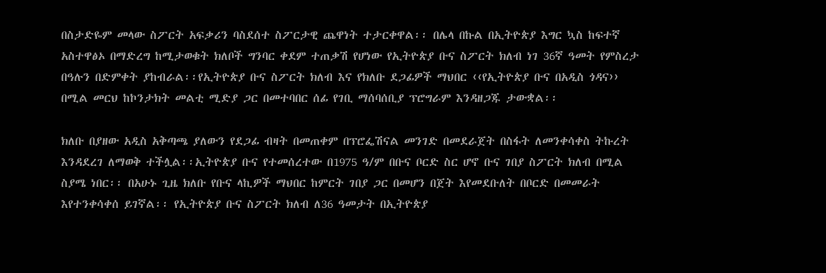በስታድዬም መላው ስፖርት አፍቃሪን ባስደሰተ ስፖርታዊ ጨዋነት ተታርቀዋል፡፡ በሌላ በኩል በኢትዮጵያ እግር ኳስ ከፍተኛ አስተዋፅኦ በማድረግ ከሚታወቁት ክለቦች ግንባር ቀደም ተጠቃሽ የሆነው የኢትዮጵያ ቡና ስፖርት ክለብ ነገ 36ኛ ዓመት የምስረታ በዓሉን በድምቀት ያከብራል፡፡የኢትዮጵያ ቡና ስፖርት ክለብ እና የክለቡ ደጋፊዎች ማህበር ‹‹የኢትዮጵያ ቡና በአዲስ ጎዳና›› በሚል መርህ ከኮንታክት መልቲ ሚድያ ጋር በመተባበር ሰፊ የገቢ ማሰባሰቢያ ፕሮግራም እንዳዘጋጁ ታውቋል፡፡

ክለቡ በያዘው አዲስ አቅጣጫ ያለውን የደጋፊ ብዛት በመጠቀም በፕሮፌሽናል መንገድ በመደራጀት በስፋት ለመንቀሳቀስ ትኩረት እንዳደረገ ለማወቅ ተችሏል፡፡ኢትዮጵያ ቡና የተመሰረተው በ1975 ዓ/ም በቡና ቦርድ ስር ሆኖ ቡና ገበያ ስፖርት ክለብ በሚል ስያሜ ነበር፡፡ በአሁኑ ጊዜ ክለቡ የቡና ላኪዎች ማህበር ከምርት ገበያ ጋር በመሆን በጀት እየመደቡለት በቦርድ በመመራት እየተንቀሳቀሰ ይገኛል፡፡ የኢትዮጵያ ቡና ስፖርት ክለብ ለ36 ዓመታት በኢትዮጵያ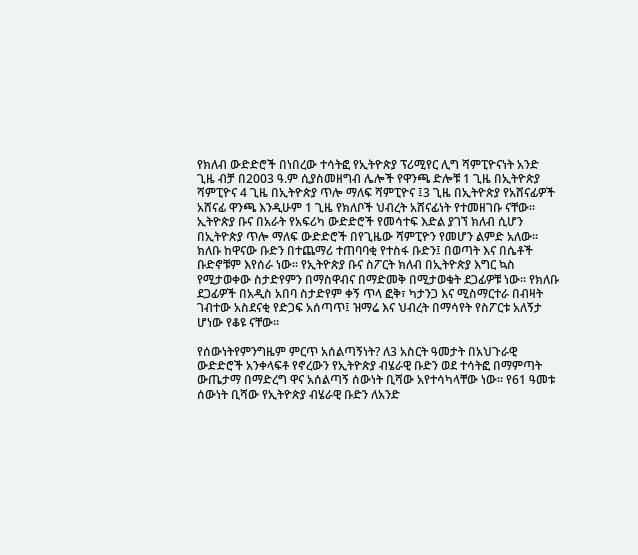የክለብ ውድድሮች በነበረው ተሳትፎ የኢትዮጵያ ፕሪሚየር ሊግ ሻምፒዮናነት አንድ ጊዜ ብቻ በ2003 ዓ.ም ሲያስመዘግብ ሌሎች የዋንጫ ድሎቹ 1 ጊዜ በኢትዮጵያ ሻምፒዮና 4 ጊዜ በኢትዮጵያ ጥሎ ማለፍ ሻምፒዮና ፤3 ጊዜ በኢትዮጵያ የአሸናፊዎች አሸናፊ ዋንጫ እንዲሁም 1 ጊዜ የክለቦች ህብረት አሸናፊነት የተመዘገቡ ናቸው፡፡ ኢትዮጵያ ቡና በአራት የአፍሪካ ውድድሮች የመሳተፍ እድል ያገኘ ክለብ ሲሆን በኢትዮጵያ ጥሎ ማለፍ ውድድሮች በየጊዜው ሻምፒዮን የመሆን ልምድ አለው፡፡ ክለቡ ከዋናው ቡድን በተጨማሪ ተጠባባቂ የተስፋ ቡድን፤ በወጣት እና በሴቶች ቡድኖቹም እየሰራ ነው፡፡ የኢትዮጵያ ቡና ስፖርት ክለብ በኢትዮጵያ እግር ኳስ የሚታወቀው ስታድየምን በማስዋብና በማድመቅ በሚታወቁት ደጋፊዎቹ ነው፡፡ የክለቡ ደጋፊዎች በአዲስ አበባ ስታድየም ቀኝ ጥላ ፎቅ፣ ካታንጋ እና ሚስማርተራ በብዛት ገብተው አስደናቂ የድጋፍ አሰጣጥ፤ ዝማሬ እና ህብረት በማሳየት የስፖርቱ አለኝታ ሆነው የቆዩ ናቸው፡፡

የሰውነትየምንግዜም ምርጥ አሰልጣኝነት? ለ3 አስርት ዓመታት በአህጉራዊ ውድድሮች አንቀላፍቶ የኖረውን የኢትዮጵያ ብሄራዊ ቡድን ወደ ተሳትፎ በማምጣት ውጤታማ በማድረግ ዋና አሰልጣኝ ሰውነት ቢሻው አየተሳካላቸው ነው፡፡ የ61 ዓመቱ ሰውነት ቢሻው የኢትዮጵያ ብሄራዊ ቡድን ለአንድ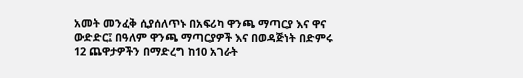አመት መንፈቅ ሲያሰለጥኑ በአፍሪካ ዋንጫ ማጣርያ እና ዋና ውድድር፤ በዓለም ዋንጫ ማጣርያዎች እና በወዳጅነት በድምሩ 12 ጨዋታዎችን በማድረግ ከ10 አገራት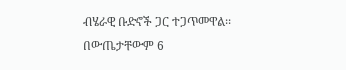ብሄራዊ ቡድኖች ጋር ተጋጥመዋል፡፡ በውጤታቸውም 6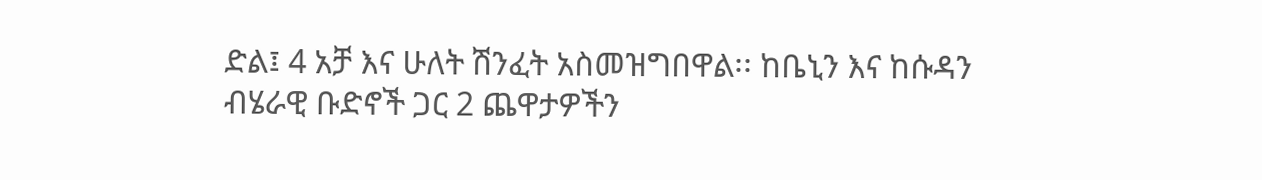ድል፤ 4 አቻ እና ሁለት ሽንፈት አስመዝግበዋል፡፡ ከቤኒን እና ከሱዳን ብሄራዊ ቡድኖች ጋር 2 ጨዋታዎችን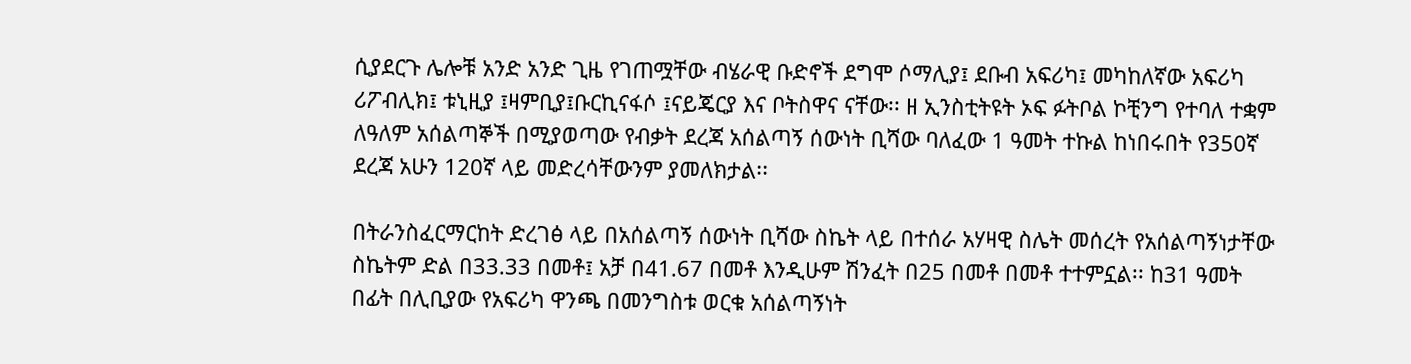ሲያደርጉ ሌሎቹ አንድ አንድ ጊዜ የገጠሟቸው ብሄራዊ ቡድኖች ደግሞ ሶማሊያ፤ ደቡብ አፍሪካ፤ መካከለኛው አፍሪካ ሪፖብሊክ፤ ቱኒዚያ ፤ዛምቢያ፤ቡርኪናፋሶ ፤ናይጄርያ እና ቦትስዋና ናቸው፡፡ ዘ ኢንስቲትዩት ኦፍ ፉትቦል ኮቺንግ የተባለ ተቋም ለዓለም አሰልጣኞች በሚያወጣው የብቃት ደረጃ አሰልጣኝ ሰውነት ቢሻው ባለፈው 1 ዓመት ተኩል ከነበሩበት የ350ኛ ደረጃ አሁን 120ኛ ላይ መድረሳቸውንም ያመለክታል፡፡

በትራንስፈርማርከት ድረገፅ ላይ በአሰልጣኝ ሰውነት ቢሻው ስኬት ላይ በተሰራ አሃዛዊ ስሌት መሰረት የአሰልጣኝነታቸው ስኬትም ድል በ33.33 በመቶ፤ አቻ በ41.67 በመቶ እንዲሁም ሽንፈት በ25 በመቶ በመቶ ተተምኗል፡፡ ከ31 ዓመት በፊት በሊቢያው የአፍሪካ ዋንጫ በመንግስቱ ወርቁ አሰልጣኝነት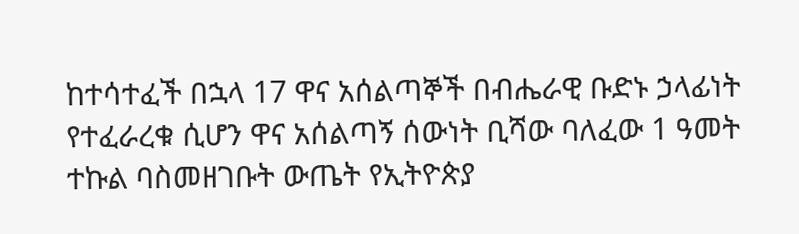ከተሳተፈች በኋላ 17 ዋና አሰልጣኞች በብሔራዊ ቡድኑ ኃላፊነት የተፈራረቁ ሲሆን ዋና አሰልጣኝ ሰውነት ቢሻው ባለፈው 1 ዓመት ተኩል ባስመዘገቡት ውጤት የኢትዮጵያ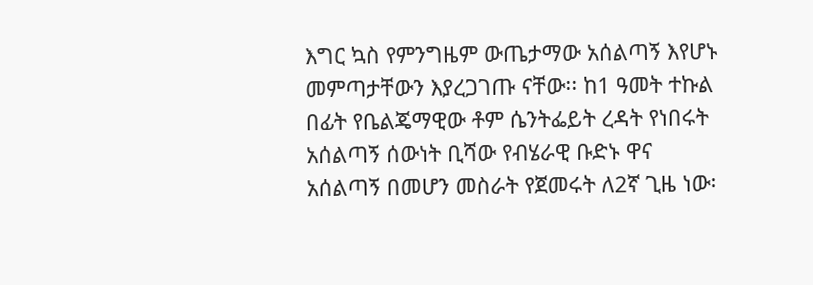እግር ኳስ የምንግዜም ውጤታማው አሰልጣኝ እየሆኑ መምጣታቸውን እያረጋገጡ ናቸው፡፡ ከ1 ዓመት ተኩል በፊት የቤልጄማዊው ቶም ሴንትፌይት ረዳት የነበሩት አሰልጣኝ ሰውነት ቢሻው የብሄራዊ ቡድኑ ዋና አሰልጣኝ በመሆን መስራት የጀመሩት ለ2ኛ ጊዜ ነው፡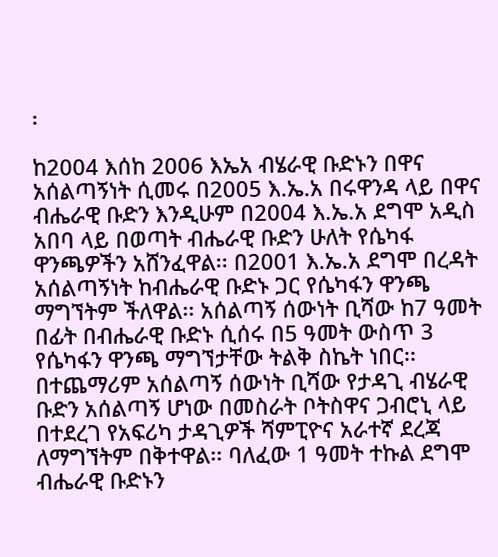፡

ከ2004 እሰከ 2006 እኤአ ብሄራዊ ቡድኑን በዋና አሰልጣኝነት ሲመሩ በ2005 እ.ኤ.አ በሩዋንዳ ላይ በዋና ብሔራዊ ቡድን እንዲሁም በ2004 እ.ኤ.አ ደግሞ አዲስ አበባ ላይ በወጣት ብሔራዊ ቡድን ሁለት የሴካፋ ዋንጫዎችን አሸንፈዋል፡፡ በ2001 እ.ኤ.አ ደግሞ በረዳት አሰልጣኝነት ከብሔራዊ ቡድኑ ጋር የሴካፋን ዋንጫ ማግኘትም ችለዋል፡፡ አሰልጣኝ ሰውነት ቢሻው ከ7 ዓመት በፊት በብሔራዊ ቡድኑ ሲሰሩ በ5 ዓመት ውስጥ 3 የሴካፋን ዋንጫ ማግኘታቸው ትልቅ ስኬት ነበር፡፡ በተጨማሪም አሰልጣኝ ሰውነት ቢሻው የታዳጊ ብሄራዊ ቡድን አሰልጣኝ ሆነው በመስራት ቦትስዋና ጋብሮኒ ላይ በተደረገ የአፍሪካ ታዳጊዎች ሻምፒዮና አራተኛ ደረጃ ለማግኘትም በቅተዋል፡፡ ባለፈው 1 ዓመት ተኩል ደግሞ ብሔራዊ ቡድኑን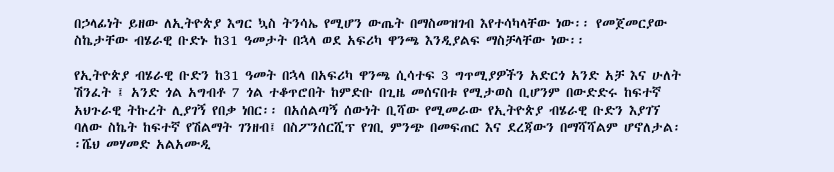በኃላፊነት ይዘው ለኢትዮጵያ እግር ኳስ ትንሳኤ የሚሆን ውጤት በማስመዝገብ እየተሳካላቸው ነው፡፡ የመጀመርያው ስኬታቸው ብሄራዊ ቡድኑ ከ31 ዓመታት በኋላ ወደ አፍሪካ ዋንጫ እንዲያልፍ ማስቻላቸው ነው፡፡

የኢትዮጵያ ብሄራዊ ቡድን ከ31 ዓመት በኋላ በአፍሪካ ዋንጫ ሲሳተፍ 3 ግጥሚያዎችን አድርጎ አንድ አቻ እና ሁለት ሽንፈት ፤ አንድ ጎል አግብቶ 7 ጎል ተቆጥሮበት ከምድቡ በጊዜ መሰናበቱ የሚታወስ ቢሆንም በውድድሩ ከፍተኛ አህጉራዊ ትኩረት ሊያገኝ የበቃ ነበር፡፡ በአሰልጣኝ ሰውነት ቢሻው የሚመራው የኢትዮጵያ ብሄራዊ ቡድን እያገኘ ባለው ስኬት ከፍተኛ የሽልማት ገንዘብ፤ በስፖንሰርሺፕ የገቢ ምንጭ በመፍጠር እና ደረጃውን በማሻሻልም ሆኖለታል፡፡ሼህ መሃመድ አልአሙዲ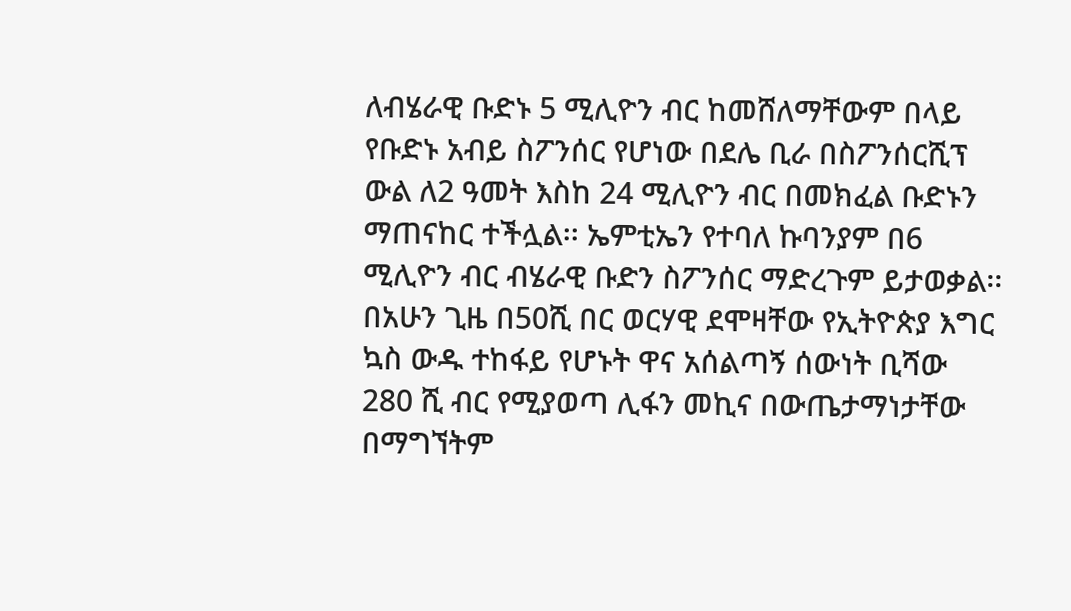ለብሄራዊ ቡድኑ 5 ሚሊዮን ብር ከመሸለማቸውም በላይ የቡድኑ አብይ ስፖንሰር የሆነው በደሌ ቢራ በስፖንሰርሺፕ ውል ለ2 ዓመት እስከ 24 ሚሊዮን ብር በመክፈል ቡድኑን ማጠናከር ተችሏል፡፡ ኤምቲኤን የተባለ ኩባንያም በ6 ሚሊዮን ብር ብሄራዊ ቡድን ስፖንሰር ማድረጉም ይታወቃል፡፡ በአሁን ጊዜ በ50ሺ በር ወርሃዊ ደሞዛቸው የኢትዮጵያ እግር ኳስ ውዱ ተከፋይ የሆኑት ዋና አሰልጣኝ ሰውነት ቢሻው 280 ሺ ብር የሚያወጣ ሊፋን መኪና በውጤታማነታቸው በማግኘትም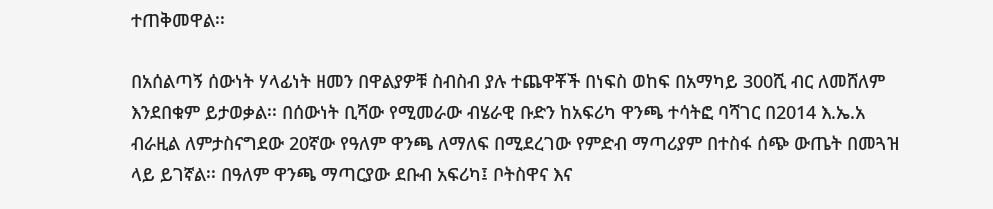ተጠቅመዋል፡፡

በአሰልጣኝ ሰውነት ሃላፊነት ዘመን በዋልያዎቹ ስብስብ ያሉ ተጨዋቾች በነፍስ ወከፍ በአማካይ 300ሺ ብር ለመሸለም እንደበቁም ይታወቃል፡፡ በሰውነት ቢሻው የሚመራው ብሄራዊ ቡድን ከአፍሪካ ዋንጫ ተሳትፎ ባሻገር በ2014 እ.ኤ.አ ብራዚል ለምታስናግደው 20ኛው የዓለም ዋንጫ ለማለፍ በሚደረገው የምድብ ማጣሪያም በተስፋ ሰጭ ውጤት በመጓዝ ላይ ይገኛል፡፡ በዓለም ዋንጫ ማጣርያው ደቡብ አፍሪካ፤ ቦትስዋና እና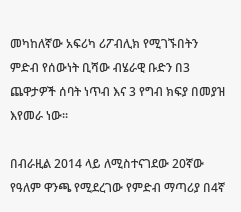መካከለኛው አፍሪካ ሪፖብሊክ የሚገኙበትን ምድብ የሰውነት ቢሻው ብሄራዊ ቡድን በ3 ጨዋታዎች ሰባት ነጥብ እና 3 የግብ ክፍያ በመያዝ እየመራ ነው፡፡

በብራዚል 2014 ላይ ለሚስተናገደው 20ኛው የዓለም ዋንጫ የሚደረገው የምድብ ማጣሪያ በ4ኛ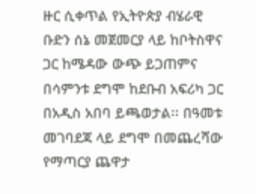ዙር ሲቀጥል የኢትዮጵያ ብሄራዊ ቡድን ሰኔ መጀመርያ ላይ ከቦትስዋና ጋር ከሜዳው ውጭ ይጋጠምና በሳምንቱ ደግሞ ከደቡብ አፍሪካ ጋር በአዲስ አበባ ይጫወታል፡፡ በዓመቱ መገባደጃ ላይ ደግሞ በመጨረሻው የማጣርያ ጨዋታ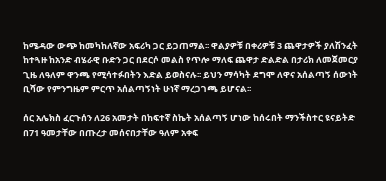ከሜዳው ውጭ ከመካከለኛው አፍሪካ ጋር ይጋጠማል፡፡ ዋልያዎቹ በቀሪዎቹ 3 ጨዋታዎች ያለሽንፈት ከተጓዙ ከአንድ ብሄራዊ ቡድን ጋር በደርሶ መልስ የጥሎ ማለፍ ጨዋታ ድልድል በታሪክ ለመጀመርያ ጊዜ ለዓለም ዋንጫ የሚሳተፉበትን እድል ይወስናሉ፡፡ ይህን ማሳካት ደግሞ ለዋና አሰልጣኝ ሰውነት ቢሻው የምንግዜም ምርጥ አሰልጣኝነት ሁነኛ ማረጋገጫ ይሆናል፡፡

ሰር አሌክስ ፈርጉሰን ለ26 አመታት በከፍተኛ ስኬት አሰልጣኝ ሆነው ከሰሩበት ማንችስተር ዩናይትድ በ71 ዓመታቸው በጡረታ መሰናበታቸው ዓለም አቀፍ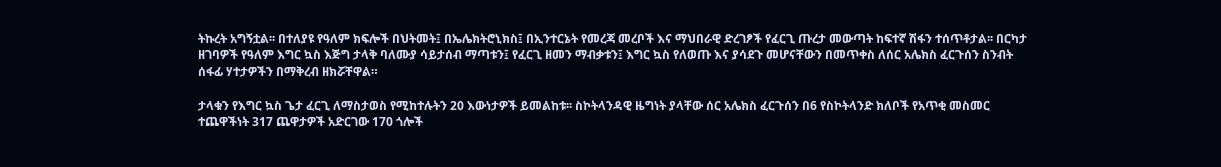ትኩረት አግኝቷል፡፡ በተለያዩ የዓለም ክፍሎች በህትመት፤ በኤሌክትሮኒክስ፤ በኢንተርኔት የመረጃ መረቦች እና ማህበራዊ ድረገፆች የፈርጊ ጡረታ መውጣት ከፍተኛ ሽፋን ተሰጥቶታል፡፡ በርካታ ዘገባዎች የዓለም እግር ኳስ እጅግ ታላቅ ባለሙያ ሳይታሰብ ማጣቱን፤ የፈርጊ ዘመን ማብቃቱን፤ እግር ኳስ የለወጡ እና ያሳደጉ መሆናቸውን በመጥቀስ ለሰር አሌክስ ፈርጉሰን ስንብት ሰፋፊ ሃተታዎችን በማቅረብ ዘክሯቸዋል።

ታላቁን የእግር ኳስ ጌታ ፈርጊ ለማስታወስ የሚከተሉትን 20 እውነታዎች ይመልከቱ፡፡ ስኮትላንዳዊ ዜግነት ያላቸው ሰር አሌክስ ፈርጉሰን በ6 የስኮትላንድ ክለቦች የአጥቂ መስመር ተጨዋችነት 317 ጨዋታዎች አድርገው 170 ጎሎች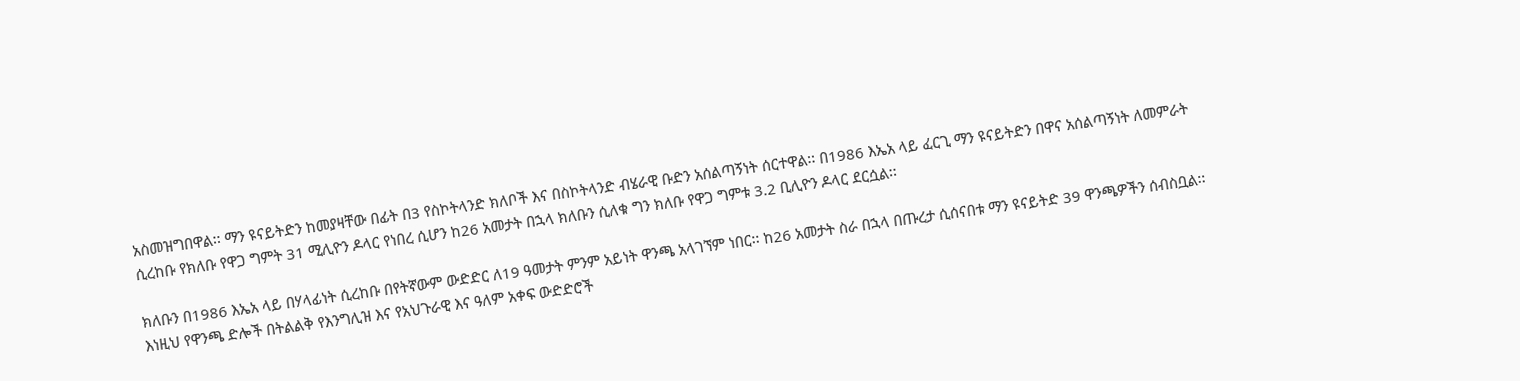አስመዝግበዋል፡፡ ማን ዩናይትድን ከመያዛቸው በፊት በ3 የስኮትላንድ ክለቦች እና በስኮትላንድ ብሄራዊ ቡድን አሰልጣኝነት ሰርተዋል፡፡ በ1986 እኤአ ላይ ፈርጊ ማን ዩናይትድን በዋና አሰልጣኝነት ለመምራት ሲረከቡ የክለቡ የዋጋ ግምት 31 ሚሊዮን ዶላር የነበረ ሲሆን ከ26 አመታት በኋላ ክለቡን ሲለቁ ግን ክለቡ የዋጋ ግምቱ 3.2 ቢሊዮን ዶላር ደርሷል፡፡

ክለቡን በ1986 እኤአ ላይ በሃላፊነት ሲረከቡ በየትኛውም ውድድር ለ19 ዓመታት ምንም አይነት ዋንጫ አላገኘም ነበር፡፡ ከ26 አመታት ስራ በኋላ በጡረታ ሲሰናበቱ ማን ዩናይትድ 39 ዋንጫዎችን ሰብስቧል፡፡ እነዚህ የዋንጫ ድሎች በትልልቅ የእንግሊዝ እና የአህጉራዊ እና ዓለም አቀፍ ውድድሮች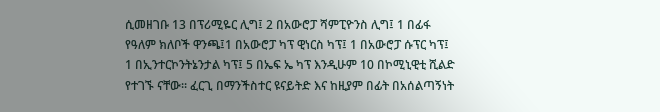ሲመዘገቡ 13 በፕሪሚዬር ሊግ፤ 2 በአውሮፓ ሻምፒዮንስ ሊግ፤ 1 በፊፋ የዓለም ክለቦች ዋንጫ፤1 በአውሮፓ ካፕ ዊነርስ ካፕ፤ 1 በአውሮፓ ሱፕር ካፕ፤ 1 በኢንተርኮንትኔንታል ካፕ፤ 5 በኤፍ ኤ ካፕ እንዲሁም 10 በኮሚኒዊቲ ሺልድ የተገኙ ናቸው፡፡ ፈርጊ በማንችስተር ዩናይትድ እና ከዚያም በፊት በአሰልጣኝነት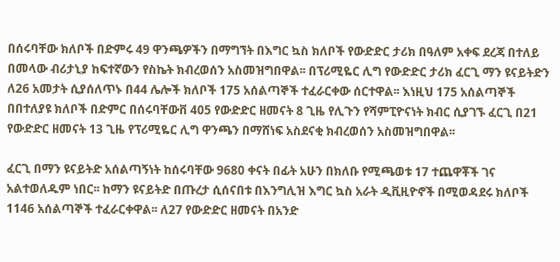በሰሩባቸው ክለቦች በድምሩ 49 ዋንጫዎችን በማግኘት በእግር ኳስ ክለቦች የውድድር ታሪክ በዓለም አቀፍ ደረጃ በተለይ በመላው ብሪታኒያ ከፍተኛውን የስኬት ክብረወሰን አስመዝግበዋል፡፡ በፕሪሚዬር ሊግ የውድድር ታሪክ ፈርጊ ማን ዩናይትድን ለ26 አመታት ሲያሰለጥኑ በ44 ሌሎች ክለቦች 175 አሰልጣኞች ተፈራርቀው ሰርተዋል፡፡ እነዚህ 175 አሰልጣኞች በበተለያዩ ክለቦች በድምር በሰሩባቸውቨ 405 የውድድር ዘመናት 8 ጊዜ የሊጉን የሻምፒዮናነት ክብር ሲያገኙ ፈርጊ በ21 የውድድር ዘመናት 13 ጊዜ የፕሪሚዬር ሊግ ዋንጫን በማሸነፍ አስደናቂ ክብረወሰን አስመዝግበዋል፡፡

ፈርጊ በማን ዩናይትድ አሰልጣኝነት ከሰሩባቸው 9680 ቀናት በፊት አሁን በክለቡ የሚጫወቱ 17 ተጨዋቾች ገና አልተወለዱም ነበር፡፡ ከማን ዩናይትድ በጡረታ ሲሰናበቱ በእንግሊዝ እግር ኳስ አራት ዲቪዚዮኖች በሚወዳደሩ ክለቦች 1146 አሰልጣኞች ተፈራርቀዋል፡፡ ለ27 የውድድር ዘመናት በአንድ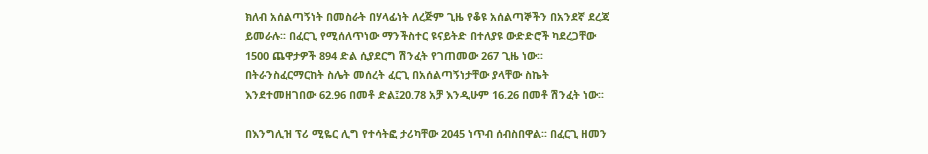ክለብ አሰልጣኝነት በመስራት በሃላፊነት ለረጅም ጊዜ የቆዩ አሰልጣኞችን በአንደኛ ደረጃ ይመራሉ፡፡ በፈርጊ የሚሰለጥነው ማንችስተር ዩናይትድ በተለያዩ ውድድሮች ካደረጋቸው 1500 ጨዋታዎች 894 ድል ሲያደርግ ሽንፈት የገጠመው 267 ጊዜ ነው፡፡ በትራንስፈርማርከት ስሌት መሰረት ፈርጊ በአሰልጣኝነታቸው ያላቸው ስኬት እንደተመዘገበው 62.96 በመቶ ድል፤20.78 አቻ እንዲሁም 16.26 በመቶ ሽንፈት ነው፡፡

በእንግሊዝ ፕሪ ሚዬር ሊግ የተሳትፎ ታሪካቸው 2045 ነጥብ ሰብስበዋል፡፡ በፈርጊ ዘመን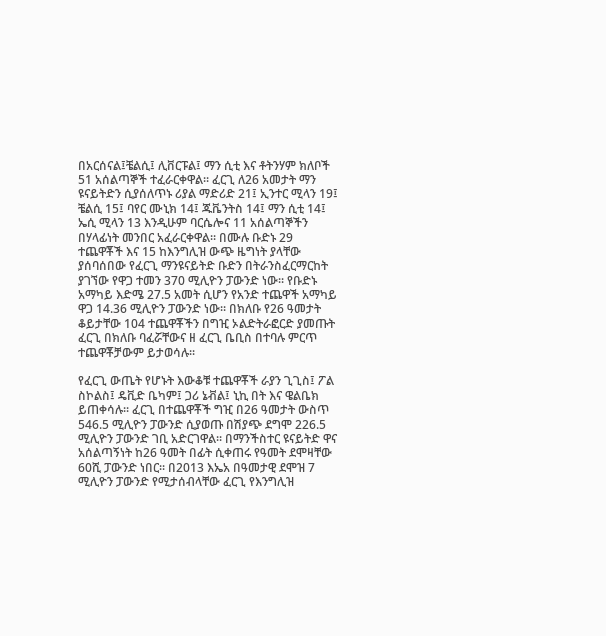በአርሰናል፤ቼልሲ፤ ሊቨርፑል፤ ማን ሲቲ እና ቶትንሃም ክለቦች 51 አሰልጣኞች ተፈራርቀዋል፡፡ ፈርጊ ለ26 አመታት ማን ዩናይትድን ሲያሰለጥኑ ሪያል ማድሪድ 21፤ ኢንተር ሚላን 19፤ ቼልሲ 15፤ ባየር ሙኒክ 14፤ ጁቬንትስ 14፤ ማን ሲቲ 14፤ ኤሲ ሚላን 13 እንዲሁም ባርሴሎና 11 አሰልጣኞችን በሃላፊነት መንበር አፈራርቀዋል፡፡ በሙሉ ቡድኑ 29 ተጨዋቾች እና 15 ከእንግሊዝ ውጭ ዜግነት ያላቸው ያሰባሰበው የፈርጊ ማንዩናይትድ ቡድን በትራንስፈርማርከት ያገኘው የዋጋ ተመን 370 ሚሊዮን ፓውንድ ነው፡፡ የቡድኑ አማካይ እድሜ 27.5 አመት ሲሆን የአንድ ተጨዋች አማካይ ዋጋ 14.36 ሚሊዮን ፓውንድ ነው፡፡ በክለቡ የ26 ዓመታት ቆይታቸው 104 ተጨዋቾችን በግዢ ኦልድትራፎርድ ያመጡት ፈርጊ በክለቡ ባፈሯቸውና ዘ ፈርጊ ቤቢስ በተባሉ ምርጥ ተጨዋቾቻውም ይታወሳሉ፡፡

የፈርጊ ውጤት የሆኑት እውቆቹ ተጨዋቾች ራያን ጊጊስ፤ ፖል ስኮልስ፤ ዴቪድ ቤካም፤ ጋሪ ኔቭል፤ ኒኪ በት እና ዌልቤክ ይጠቀሳሉ፡፡ ፈርጊ በተጨዋቾች ግዢ በ26 ዓመታት ውስጥ 546.5 ሚሊዮን ፓውንድ ሲያወጡ በሽያጭ ደግሞ 226.5 ሚሊዮን ፓውንድ ገቢ አድርገዋል፡፡ በማንችስተር ዩናይትድ ዋና አሰልጣኝነት ከ26 ዓመት በፊት ሲቀጠሩ የዓመት ደሞዛቸው 60ሺ ፓውንድ ነበር፡፡ በ2013 እኤአ በዓመታዊ ደሞዝ 7 ሚሊዮን ፓውንድ የሚታሰብላቸው ፈርጊ የእንግሊዝ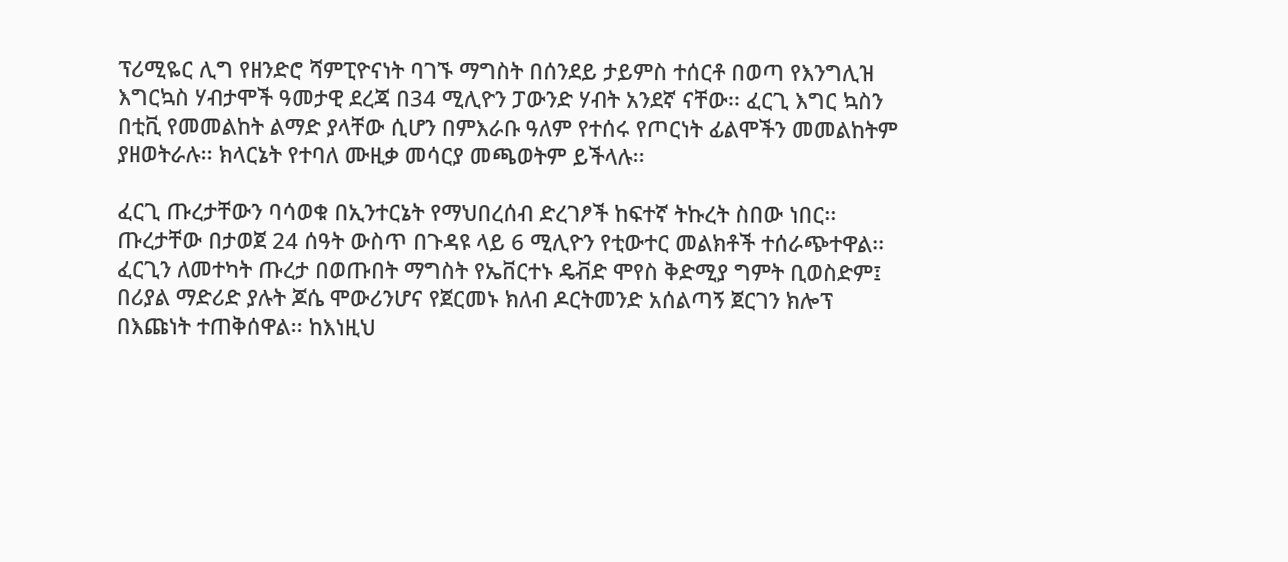ፕሪሚዬር ሊግ የዘንድሮ ሻምፒዮናነት ባገኙ ማግስት በሰንደይ ታይምስ ተሰርቶ በወጣ የእንግሊዝ እግርኳስ ሃብታሞች ዓመታዊ ደረጃ በ34 ሚሊዮን ፓውንድ ሃብት አንደኛ ናቸው፡፡ ፈርጊ እግር ኳስን በቲቪ የመመልከት ልማድ ያላቸው ሲሆን በምእራቡ ዓለም የተሰሩ የጦርነት ፊልሞችን መመልከትም ያዘወትራሉ፡፡ ክላርኔት የተባለ ሙዚቃ መሳርያ መጫወትም ይችላሉ፡፡

ፈርጊ ጡረታቸውን ባሳወቁ በኢንተርኔት የማህበረሰብ ድረገፆች ከፍተኛ ትኩረት ስበው ነበር፡፡ ጡረታቸው በታወጀ 24 ሰዓት ውስጥ በጉዳዩ ላይ 6 ሚሊዮን የቲውተር መልክቶች ተሰራጭተዋል፡፡ ፈርጊን ለመተካት ጡረታ በወጡበት ማግስት የኤቨርተኑ ዴቭድ ሞየስ ቅድሚያ ግምት ቢወስድም፤ በሪያል ማድሪድ ያሉት ጆሴ ሞውሪንሆና የጀርመኑ ክለብ ዶርትመንድ አሰልጣኝ ጀርገን ክሎፕ በእጩነት ተጠቅሰዋል፡፡ ከእነዚህ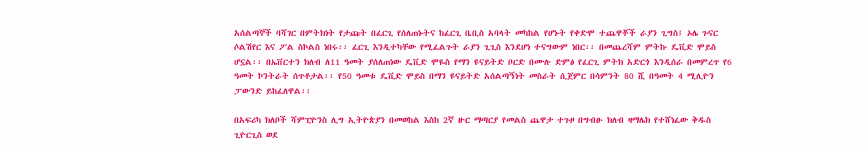አሰልጣኞች ባሻገር በምትክነት የታጩት በፈርጊ የሰለጠኑትና ከፈርጊ ቤቢስ አባላት መካከል የሆኑት የቀድሞ ተጨዋቾች ራያን ጊግስ፤ ኦሌ ጉናር ሶልሽየር እና ፖል ስኮልስ ነበሩ፡፡ ፈርጊ እንዲተካቸው የሚፈልጉት ራያን ጊጊስ እንደሆነ ተናግውም ነበር፡፡ በመጨረሻም ምትኩ ዴቪድ ሞይስ ሆኗል፡፡ በኤቨርተን ክለብ ለ11 ዓመት ያሰለጠነው ዴቪድ ሞዬስ የማን ዩናይትድ ቦርድ በሙሉ ድምፅ የፈርጊ ምትክ አድርጎ እንዲሰራ በመምረጥ የ6 ዓመት ኮንትራት ሰጥቶታል፡፡ የ50 ዓመቱ ዴቪድ ሞይስ በማን ዩናይትድ አሰልጣኝነት መስራት ሲጀምር በሳምንት 80 ሺ በዓመት 4 ሚሊዮን ፓውንድ ይከፈለዋል፡፡

በአፍሪካ ክለቦች ሻምፒዮንስ ሊግ ኢትዮጵያን በመወከል እስከ 2ኛ ዙር ማጣርያ የመልስ ጨዋታ ተጉዞ በግብፁ ክለብ ዛማሌክ የተሸነፈው ቅዱስ ጊዮርጊስ ወደ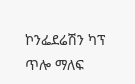ኮንፌደሬሽን ካፕ ጥሎ ማለፍ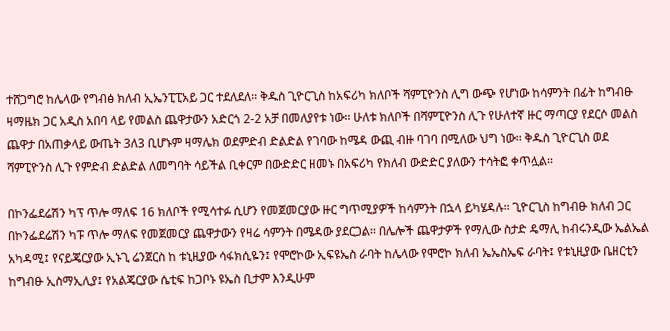ተሸጋግሮ ከሌላው የግብፅ ክለብ ኢኤንፒፒአይ ጋር ተደለደለ፡፡ ቅዱስ ጊዮርጊስ ከአፍሪካ ክለቦች ሻምፒዮንስ ሊግ ውጭ የሆነው ከሳምንት በፊት ከግብፁ ዛማዜክ ጋር አዲስ አበባ ላይ የመልስ ጨዋታውን አድርጎ 2-2 አቻ በመለያየቱ ነው፡፡ ሁለቱ ክለቦች በሻምፒዮንስ ሊጉ የሁለተኛ ዙር ማጣርያ የደርሶ መልስ ጨዋታ በአጠቃላይ ውጤት 3ለ3 ቢሆኑም ዛማሌክ ወደምድብ ድልድል የገባው ከሜዳ ውጪ ብዙ ባገባ በሚለው ህግ ነው፡፡ ቅዱስ ጊዮርጊስ ወደ ሻምፒዮንስ ሊጉ የምድብ ድልድል ለመግባት ሳይችል ቢቀርም በውድድር ዘመኑ በአፍሪካ የክለብ ውድድር ያለውን ተሳትፎ ቀጥሏል፡፡

በኮንፌደሬሽን ካፕ ጥሎ ማለፍ 16 ክለቦች የሚሳተፉ ሲሆን የመጀመርያው ዙር ግጥሚያዎች ከሳምንት በኋላ ይካሄዳሉ፡፡ ጊዮርጊስ ከግብፁ ክለብ ጋር በኮንፌደሬሽን ካፑ ጥሎ ማለፍ የመጀመርያ ጨዋታውን የዛሬ ሳምንት በሜዳው ያደርጋል፡፡ በሌሎች ጨዋታዎች የማሊው ስታድ ዴማሊ ከብሩንዲው ኤልኤል አካዳሚ፤ የናይጄርያው ኢኑጊ ሬንጀርስ ከ ቱኒዚያው ሳፋክሲዬን፤ የሞሮኮው ኢፍዩኤስ ራባት ከሌላው የሞሮኮ ክለብ ኤኤስኤፍ ራባት፤ የቱኒዚያው ቤዘርቲን ከግብፁ ኢስማኢሊያ፤ የአልጄርያው ሴቲፍ ከጋቦኑ ዩኤስ ቢታም እንዲሁም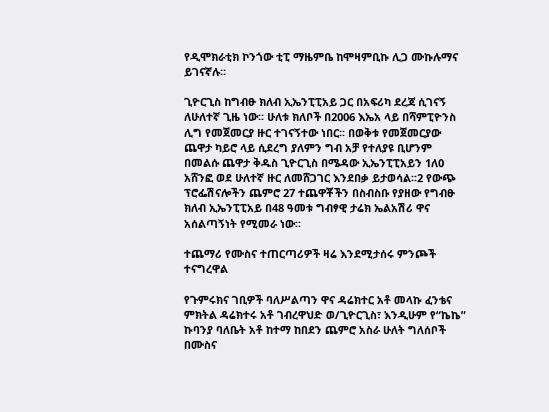የዲሞክራቲክ ኮንጎው ቲፒ ማዜምቤ ከሞዛምቢኩ ሊጋ ሙኩሉማና ይገናኛሉ፡፡

ጊዮርጊስ ከግብፁ ክለብ ኢኤንፒፒአይ ጋር በአፍሪካ ደረጃ ሲገናኝ ለሁለተኛ ጊዜ ነው፡፡ ሁለቱ ክለቦች በ2006 እኤአ ላይ በሻምፒዮንስ ሊግ የመጀመርያ ዙር ተገናኝተው ነበር፡፡ በወቅቱ የመጀመርያው ጨዋታ ካይሮ ላይ ሲደረግ ያለምን ግብ አቻ የተለያዩ ቢሆንም በመልሱ ጨዋታ ቅዱስ ጊዮርጊስ በሜዳው ኢኤንፒፒአይን 1ለ0 አሸንፎ ወደ ሁለተኛ ዙር ለመሸጋገር እንደበቃ ይታወሳል፡፡2 የውጭ ፕሮፌሽናሎችን ጨምሮ 27 ተጨዋቾችን በስብስቡ የያዘው የግብፁ ክለብ ኢኤንፒፒአይ በ48 ዓመቱ ግብፃዊ ታሬክ ኤልአሽሪ ዋና አሰልጣኝነት የሚመራ ነው፡፡

ተጨማሪ የሙስና ተጠርጣሪዎች ዛሬ እንደሚታሰሩ ምንጮች ተናግረዋል

የጉምሩክና ገቢዎች ባለሥልጣን ዋና ዳሬክተር አቶ መላኩ ፈንቴና ምክትል ዳሬክተሩ አቶ ገብረዋህድ ወ/ጊዮርጊስ፣ እንዲሁም የ“ኬኬ” ኩባንያ ባለቤት አቶ ከተማ ከበደን ጨምሮ አስራ ሁለት ግለሰቦች በሙስና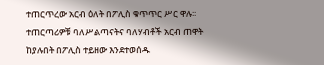ተጠርጥረው አርብ ዕለት በፖሊስ ቁጥጥር ሥር ዋሉ፡፡ ተጠርጣሪዎቹ ባለሥልጣናትና ባለሃብቶች አርብ ጠዋት ከያሉበት በፖሊስ ተይዘው እንደተወሰዱ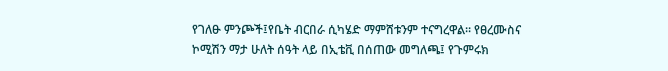የገለፁ ምንጮች፤የቤት ብርበራ ሲካሄድ ማምሸቱንም ተናግረዋል፡፡ የፀረሙስና ኮሚሽን ማታ ሁለት ሰዓት ላይ በኢቴቪ በሰጠው መግለጫ፤ የጉምሩክ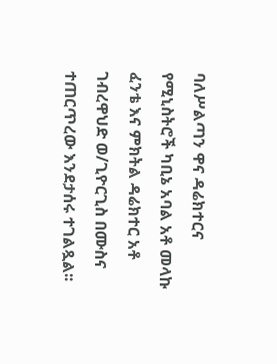ባለሥልጣን ዋና ዳሬክተርና የሚኒስትሮች ካቢኔ አባል አቶ መላኩ ፈንቴ እና ምክትል ዳሬክተር አቶ ገብረዋህድ ወ/ጊዮርጊስ በሙስና ተጠርጥረው እንደታሰሩ ተገልጿል፡፡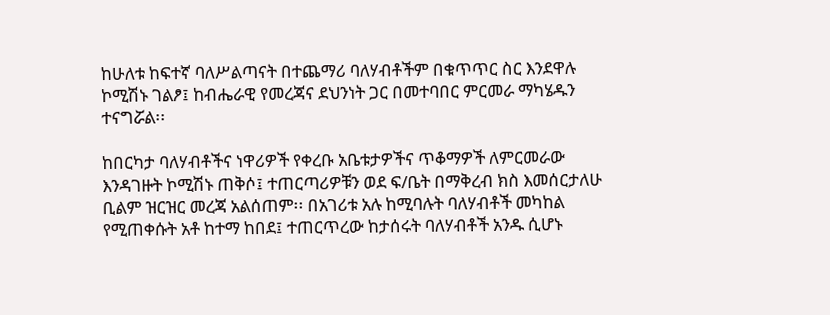ከሁለቱ ከፍተኛ ባለሥልጣናት በተጨማሪ ባለሃብቶችም በቁጥጥር ስር እንደዋሉ ኮሚሽኑ ገልፆ፤ ከብሔራዊ የመረጃና ደህንነት ጋር በመተባበር ምርመራ ማካሄዱን ተናግሯል፡፡

ከበርካታ ባለሃብቶችና ነዋሪዎች የቀረቡ አቤቱታዎችና ጥቆማዎች ለምርመራው እንዳገዙት ኮሚሽኑ ጠቅሶ፤ ተጠርጣሪዎቹን ወደ ፍ/ቤት በማቅረብ ክስ እመሰርታለሁ ቢልም ዝርዝር መረጃ አልሰጠም፡፡ በአገሪቱ አሉ ከሚባሉት ባለሃብቶች መካከል የሚጠቀሱት አቶ ከተማ ከበደ፤ ተጠርጥረው ከታሰሩት ባለሃብቶች አንዱ ሲሆኑ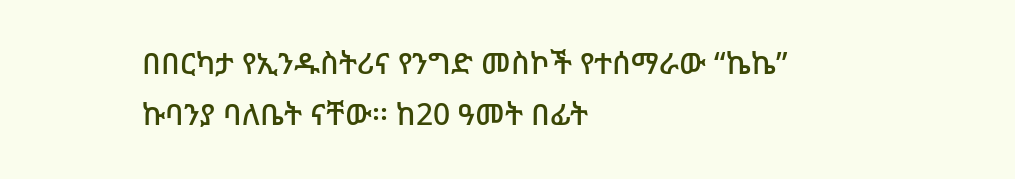በበርካታ የኢንዱስትሪና የንግድ መስኮች የተሰማራው “ኬኬ” ኩባንያ ባለቤት ናቸው፡፡ ከ20 ዓመት በፊት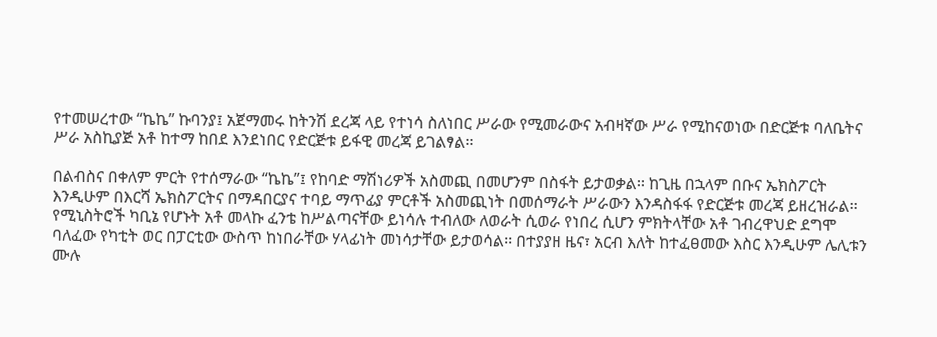የተመሠረተው “ኬኬ” ኩባንያ፤ አጀማመሩ ከትንሽ ደረጃ ላይ የተነሳ ስለነበር ሥራው የሚመራውና አብዛኛው ሥራ የሚከናወነው በድርጅቱ ባለቤትና ሥራ አስኪያጅ አቶ ከተማ ከበደ እንደነበር የድርጅቱ ይፋዊ መረጃ ይገልፃል፡፡

በልብስና በቀለም ምርት የተሰማራው “ኬኬ”፤ የከባድ ማሽነሪዎች አስመጪ በመሆንም በስፋት ይታወቃል፡፡ ከጊዜ በኋላም በቡና ኤክስፖርት እንዲሁም በእርሻ ኤክስፖርትና በማዳበርያና ተባይ ማጥፊያ ምርቶች አስመጪነት በመሰማራት ሥራውን እንዳስፋፋ የድርጅቱ መረጃ ይዘረዝራል፡፡ የሚኒስትሮች ካቢኔ የሆኑት አቶ መላኩ ፈንቴ ከሥልጣናቸው ይነሳሉ ተብለው ለወራት ሲወራ የነበረ ሲሆን ምክትላቸው አቶ ገብረዋህድ ደግሞ ባለፈው የካቲት ወር በፓርቲው ውስጥ ከነበራቸው ሃላፊነት መነሳታቸው ይታወሳል፡፡ በተያያዘ ዜና፣ አርብ እለት ከተፈፀመው እስር እንዲሁም ሌሊቱን ሙሉ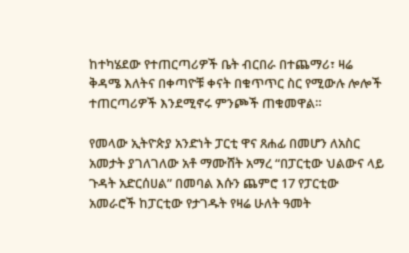ከተካሄደው የተጠርጣሪዎች ቤት ብርበራ በተጨማሪ፣ ዛሬ ቅዳሜ እለትና በቀጣዮቹ ቀናት በቁጥጥር ስር የሚውሉ ሎሎች ተጠርጣሪዎች እንደሚኖሩ ምንጮች ጠቁመዋል።

የመላው ኢትዮጵያ አንድነት ፓርቲ ዋና ጸሐፊ በመሆን ለአስር አመታት ያገለገለው አቶ ማሙሸት አማረ “በፓርቲው ህልውና ላይ ጉዳት አድርሰሀል” በመባል እሱን ጨምሮ 17 የፓርቲው አመራሮች ከፓርቲው የታገዱት የዛሬ ሁለት ዓመት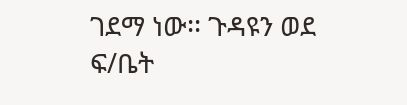ገደማ ነው፡፡ ጉዳዩን ወደ ፍ/ቤት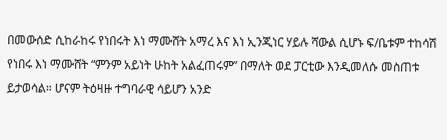በመውሰድ ሲከራከሩ የነበሩት እነ ማሙሸት አማረ እና እነ ኢንጂነር ሃይሉ ሻውል ሲሆኑ ፍ/ቤቱም ተከሳሽ የነበሩ እነ ማሙሸት “ምንም አይነት ሁከት አልፈጠሩም” በማለት ወደ ፓርቲው እንዲመለሱ መስጠቱ ይታወሳል። ሆናም ትዕዛዙ ተግባራዊ ሳይሆን አንድ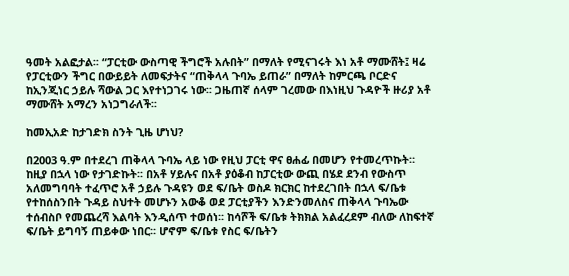ዓመት አልፎታል፡፡ “ፓርቲው ውስጣዊ ችግሮች አሉበት” በማለት የሚናገሩት እነ አቶ ማሙሸት፤ ዛሬ የፓርቲውን ችግር በውይይት ለመፍታትና “ጠቅላላ ጉባኤ ይጠራ” በማለት ከምርጫ ቦርድና ከኢንጂነር ኃይሉ ሻውል ጋር እየተነጋገሩ ነው፡፡ ጋዜጠኛ ሰላም ገረመው በእነዚህ ጉዳዮች ዙሪያ አቶ ማሙሸት አማረን አነጋግራለች፡፡

ከመኢአድ ከታገድክ ስንት ጊዜ ሆነህ?

በ2003 ዓ.ም በተደረገ ጠቅላላ ጉባኤ ላይ ነው የዚህ ፓርቲ ዋና ፀሐፊ በመሆን የተመረጥኩት። ከዚያ በኋላ ነው የታገድኩት፡፡ በአቶ ሃይሉና በአቶ ያዕቆብ ከፓርቲው ውጪ በሄደ ደንብ የውስጥ አለመግባባት ተፈጥሮ አቶ ኃይሉ ጉዳዩን ወደ ፍ/ቤት ወስዶ ክርክር ከተደረገበት በኋላ ፍ/ቤቱ የተከሰስንበት ጉዳይ ስህተት መሆኑን አውቆ ወደ ፓርቲያችን እንድንመለስና ጠቅላላ ጉባኤው ተሰብስቦ የመጨረሻ እልባት እንዲሰጥ ተወሰነ፡፡ ከሳሾች ፍ/ቤቱ ትክክል አልፈረደም ብለው ለከፍተኛ ፍ/ቤት ይግባኝ ጠይቀው ነበር፡፡ ሆኖም ፍ/ቤቱ የስር ፍ/ቤትን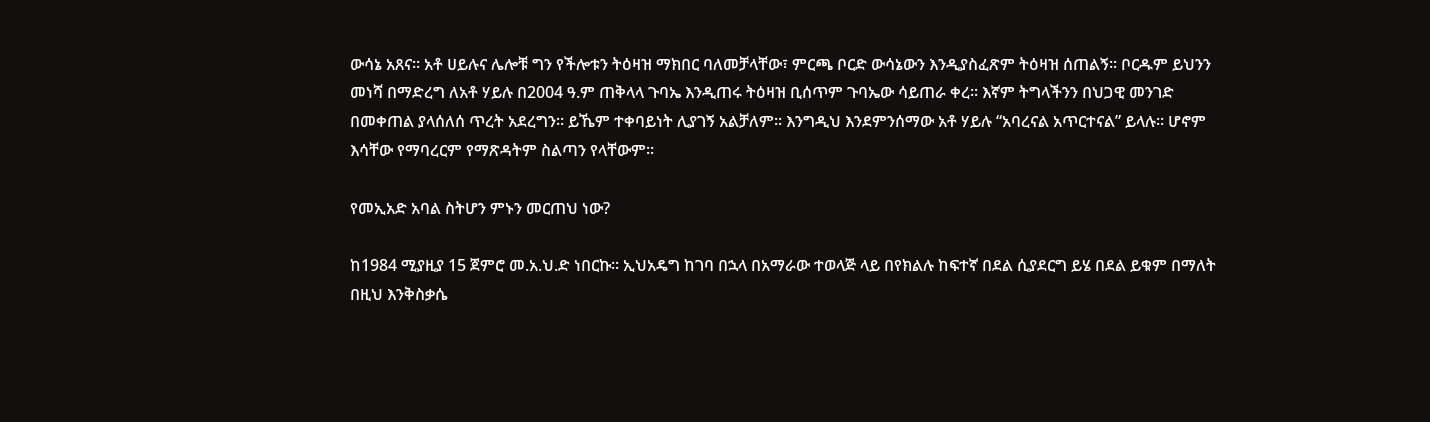ውሳኔ አጸና፡፡ አቶ ሀይሉና ሌሎቹ ግን የችሎቱን ትዕዛዝ ማክበር ባለመቻላቸው፣ ምርጫ ቦርድ ውሳኔውን እንዲያስፈጽም ትዕዛዝ ሰጠልኝ፡፡ ቦርዱም ይህንን መነሻ በማድረግ ለአቶ ሃይሉ በ2004 ዓ.ም ጠቅላላ ጉባኤ እንዲጠሩ ትዕዛዝ ቢሰጥም ጉባኤው ሳይጠራ ቀረ፡፡ እኛም ትግላችንን በህጋዊ መንገድ በመቀጠል ያላሰለሰ ጥረት አደረግን፡፡ ይኼም ተቀባይነት ሊያገኝ አልቻለም፡፡ እንግዲህ እንደምንሰማው አቶ ሃይሉ “አባረናል አጥርተናል” ይላሉ፡፡ ሆኖም እሳቸው የማባረርም የማጽዳትም ስልጣን የላቸውም፡፡

የመኢአድ አባል ስትሆን ምኑን መርጠህ ነው?

ከ1984 ሚያዚያ 15 ጀምሮ መ.አ.ህ.ድ ነበርኩ። ኢህአዴግ ከገባ በኋላ በአማራው ተወላጅ ላይ በየክልሉ ከፍተኛ በደል ሲያደርግ ይሄ በደል ይቁም በማለት በዚህ እንቅስቃሴ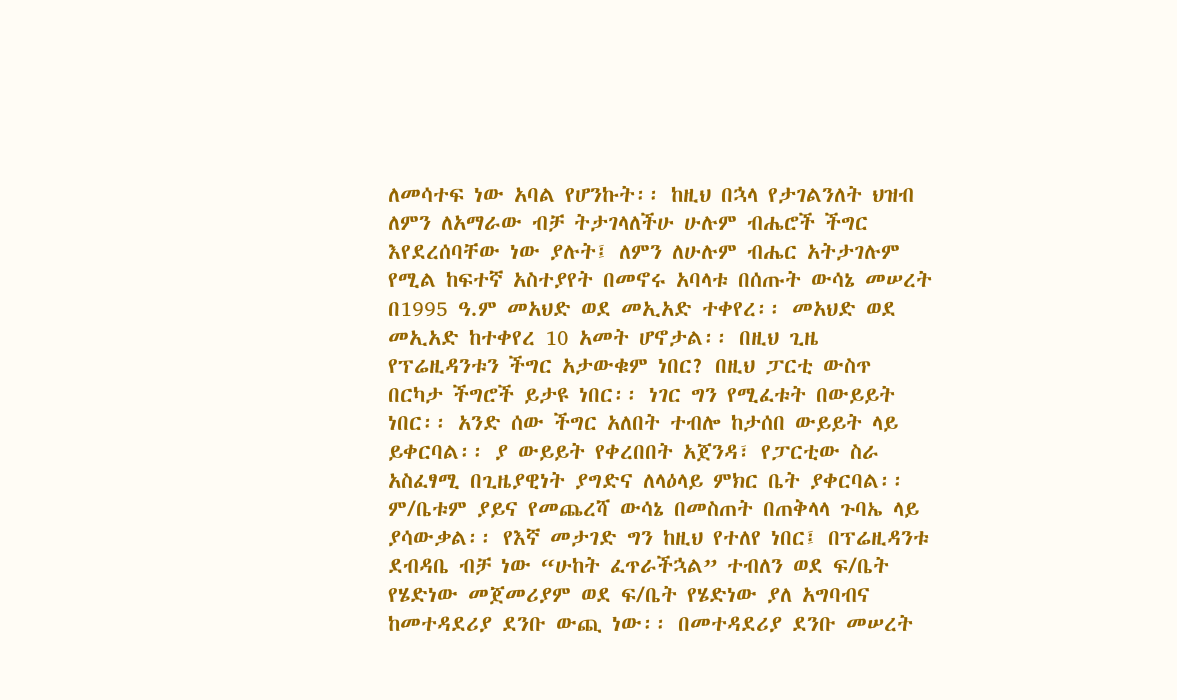ለመሳተፍ ነው አባል የሆንኩት፡፡ ከዚህ በኋላ የታገልንለት ህዝብ ለምን ለአማራው ብቻ ትታገላለችሁ ሁሉም ብሔሮች ችግር እየደረሰባቸው ነው ያሉት፤ ለምን ለሁሉም ብሔር አትታገሉም የሚል ከፍተኛ አስተያየት በመኖሩ አባላቱ በሰጡት ውሳኔ መሠረት በ1995 ዓ.ም መአህድ ወደ መኢአድ ተቀየረ፡፡ መአህድ ወደ መኢአድ ከተቀየረ 10 አመት ሆኖታል፡፡ በዚህ ጊዜ የፕሬዚዳንቱን ችግር አታውቁም ነበር? በዚህ ፓርቲ ውስጥ በርካታ ችግሮች ይታዩ ነበር፡፡ ነገር ግን የሚፈቱት በውይይት ነበር፡፡ አንድ ሰው ችግር አለበት ተብሎ ከታሰበ ውይይት ላይ ይቀርባል፡፡ ያ ውይይት የቀረበበት አጀንዳ፣ የፓርቲው ስራ አስፈፃሚ በጊዜያዊነት ያግድና ለላዕላይ ምክር ቤት ያቀርባል፡፡ ም/ቤቱም ያይና የመጨረሻ ውሳኔ በመስጠት በጠቅላላ ጉባኤ ላይ ያሳውቃል፡፡ የእኛ መታገድ ግን ከዚህ የተለየ ነበር፤ በፕሬዚዳንቱ ደብዳቤ ብቻ ነው “ሁከት ፈጥራችኋል” ተብለን ወደ ፍ/ቤት የሄድነው መጀመሪያም ወደ ፍ/ቤት የሄድነው ያለ አግባብና ከመተዳደሪያ ደንቡ ውጪ ነው፡፡ በመተዳደሪያ ደንቡ መሠረት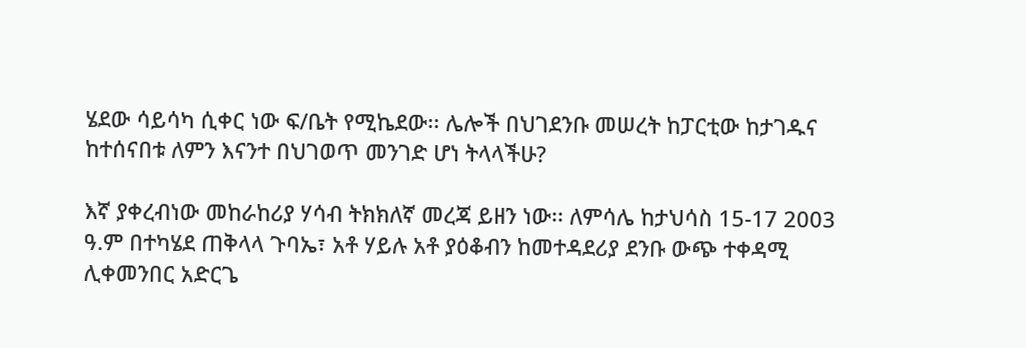ሄደው ሳይሳካ ሲቀር ነው ፍ/ቤት የሚኬደው፡፡ ሌሎች በህገደንቡ መሠረት ከፓርቲው ከታገዱና ከተሰናበቱ ለምን እናንተ በህገወጥ መንገድ ሆነ ትላላችሁ?

እኛ ያቀረብነው መከራከሪያ ሃሳብ ትክክለኛ መረጃ ይዘን ነው፡፡ ለምሳሌ ከታህሳስ 15-17 2003 ዓ.ም በተካሄደ ጠቅላላ ጉባኤ፣ አቶ ሃይሉ አቶ ያዕቆብን ከመተዳደሪያ ደንቡ ውጭ ተቀዳሚ ሊቀመንበር አድርጌ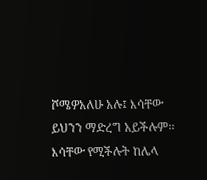ሾሜዎአለሁ አሉ፤ እሳቸው ይህንን ማድረግ አይችሉም፡፡ እሳቸው የሚችሉት ከሌላ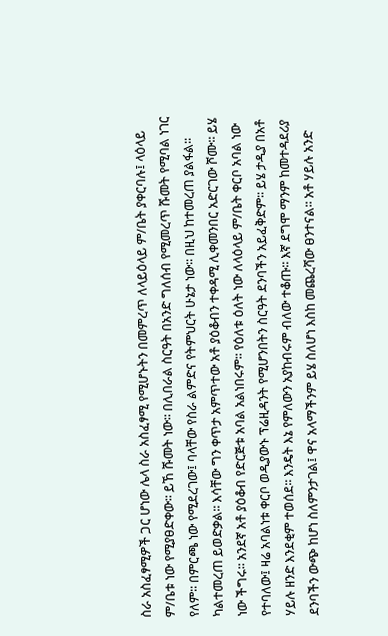ስራ አስፈፃሚዎች ጋር ሆነው ሌላ ስራ አስፈፃሚ የሚሆኑትን በመምረጥ ለላይዕላይ ም/ቤት ያቀርባሉ፤ ላዕላይ ም/ቤቱ ነው የሚያፀድቀው፡፡ ይኸ ሹመት ነው፡፡ በሊበራል ስርዓት በአንድ ግለሰብ የሚመረጥ ሹመት የሚባል ነገር የለም፡፡ በምርጫ ነው የሚደረገው፤ ባላቸው የስራ ልምድና የትምህርት ሁኔታ ነው፡፡ በዚህ ከተመረጠ ያልፋል፡፡ ካልተመረጠ ይወድቃል፡፡ እሳቸው ግን ቀጥታ አምጥተው አቶ ያዕቆብን ተቀዳሚ ሊቀመንበር አድርገው ሾሙ፡፡ ይሄ ነው ችግሩ፡፡ አንደኛ አቶ ያዕቆብ የድርጅቱ አባል አልነበሩም፡፡ የዕለቱ ዕለት ነው ለላዕላይ ም/ቤት ቀርቦ አባል ነው የተባለው፤ ዛሬ አባልነቱ ቀርቦ ወዲያውኑ ፕሬዚዳንት የሚሆንበትን ስርዓት ደንባችን አይፈቅድም፡፡ ይሄ ታዲያ በአቶ ሃይሉ ዘንድ እንደቂም ተወሰደ፡፡ እንዴት እኔ የምለውን አያከብሩም ብለው ተቆጡ፡፡ እኛ ደግሞ ማንም ከመተዳደሪያ ደንባችን ውጭ ከሆነ ስለምንታገል፤ ዋና አላማችንም ይሄ ስለሆነ እስከ መጨረሻው ፀንተናል፡፡ አቶ ሃይሉ አንድ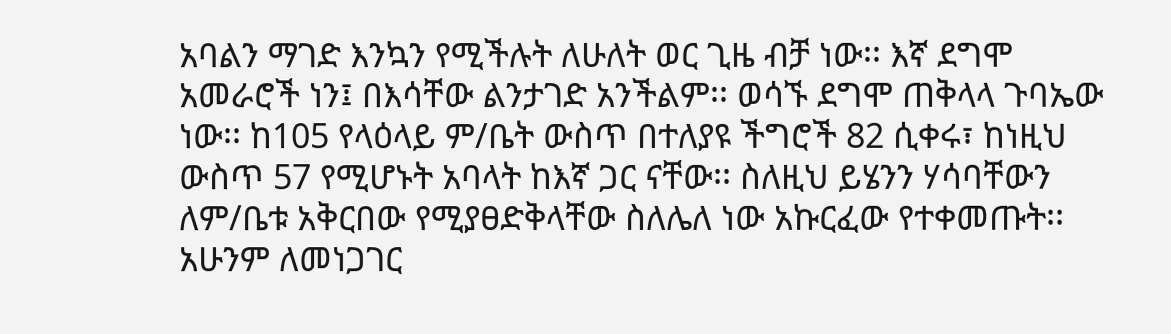አባልን ማገድ እንኳን የሚችሉት ለሁለት ወር ጊዜ ብቻ ነው፡፡ እኛ ደግሞ አመራሮች ነን፤ በእሳቸው ልንታገድ አንችልም፡፡ ወሳኙ ደግሞ ጠቅላላ ጉባኤው ነው፡፡ ከ105 የላዕላይ ም/ቤት ውስጥ በተለያዩ ችግሮች 82 ሲቀሩ፣ ከነዚህ ውስጥ 57 የሚሆኑት አባላት ከእኛ ጋር ናቸው፡፡ ስለዚህ ይሄንን ሃሳባቸውን ለም/ቤቱ አቅርበው የሚያፀድቅላቸው ስለሌለ ነው አኩርፈው የተቀመጡት፡፡ አሁንም ለመነጋገር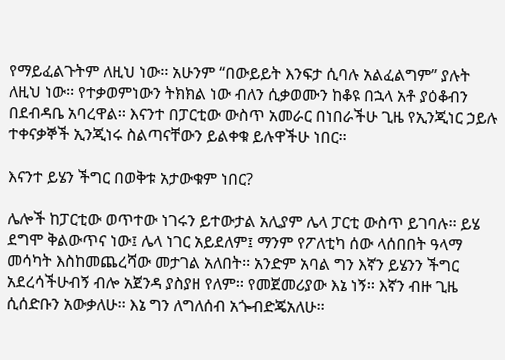የማይፈልጉትም ለዚህ ነው፡፡ አሁንም “በውይይት እንፍታ ሲባሉ አልፈልግም” ያሉት ለዚህ ነው፡፡ የተቃወምነውን ትክክል ነው ብለን ሲቃወሙን ከቆዩ በኋላ አቶ ያዕቆብን በደብዳቤ አባረዋል፡፡ እናንተ በፓርቲው ውስጥ አመራር በነበራችሁ ጊዜ የኢንጂነር ኃይሉ ተቀናቃኞች ኢንጂነሩ ስልጣናቸውን ይልቀቁ ይሉዋችሁ ነበር፡፡

እናንተ ይሄን ችግር በወቅቱ አታውቁም ነበር?

ሌሎች ከፓርቲው ወጥተው ነገሩን ይተውታል አሊያም ሌላ ፓርቲ ውስጥ ይገባሉ፡፡ ይሄ ደግሞ ቅልውጥና ነው፤ ሌላ ነገር አይደለም፤ ማንም የፖለቲካ ሰው ላሰበበት ዓላማ መሳካት እስከመጨረሻው መታገል አለበት፡፡ አንድም አባል ግን እኛን ይሄንን ችግር አደረሳችሁብኝ ብሎ አጀንዳ ያስያዘ የለም፡፡ የመጀመሪያው እኔ ነኝ፡፡ እኛን ብዙ ጊዜ ሲሰድቡን አውቃለሁ፡፡ እኔ ግን ለግለሰብ አጐብድጄአለሁ፡፡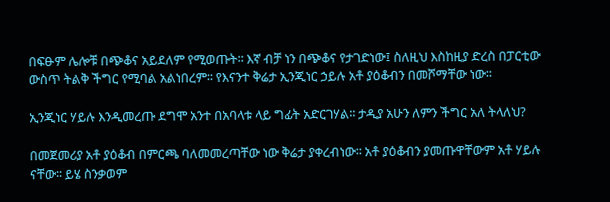በፍፁም ሌሎቹ በጭቆና አይደለም የሚወጡት፡፡ እኛ ብቻ ነን በጭቆና የታገድነው፤ ስለዚህ እስከዚያ ድረስ በፓርቲው ውስጥ ትልቅ ችግር የሚባል አልነበረም፡፡ የእናንተ ቅሬታ ኢንጂነር ኃይሉ አቶ ያዕቆብን በመሾማቸው ነው፡፡

ኢንጂነር ሃይሉ እንዲመረጡ ደግሞ አንተ በአባላቱ ላይ ግፊት አድርገሃል፡፡ ታዲያ አሁን ለምን ችግር አለ ትላለህ?

በመጀመሪያ አቶ ያዕቆብ በምርጫ ባለመመረጣቸው ነው ቅሬታ ያቀረብነው፡፡ አቶ ያዕቆብን ያመጡዋቸውም አቶ ሃይሉ ናቸው፡፡ ይሄ ስንቃወም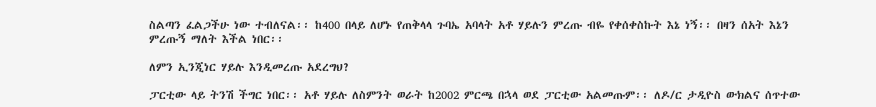ስልጣን ፈልጋችሁ ነው ተብለናል፡፡ ከ400 በላይ ለሆኑ የጠቅላላ ጉባኤ አባላት አቶ ሃይሉን ምረጡ ብዬ የቀሰቀስኩት እኔ ነኝ፡፡ በዛን ሰአት እኔን ምረጡኝ ማለት እችል ነበር፡፡

ለምን ኢንጂነር ሃይሉ እንዲመረጡ አደረግህ?

ፓርቲው ላይ ትንሽ ችግር ነበር፡፡ አቶ ሃይሉ ለስምንት ወራት ከ2002 ምርጫ በኋላ ወደ ፓርቲው አልመጡም፡፡ ለዶ/ር ታዲዮስ ውክልና ሰጥተው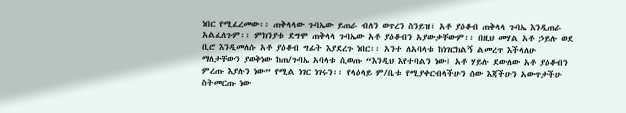ነበር የሚፈረመው፡፡ ጠቅላላው ጉባኤው ይጠራ ብለን ወጥረን ስንይዝ፣ አቶ ያዕቆብ ጠቅላላ ጉባኤ እንዲጠራ አልፈለጉም፡፡ ምክንያቱ ደግሞ ጠቅላላ ጉባኤው አቶ ያዕቆብን አያውቃቸውም፡፡ በዚህ መሃል አቶ ኃይሉ ወደ ቢሮ እንዲመለሱ አቶ ያዕቆብ ግፊት እያደረጉ ነበር፡፡ አንተ ለአባላቱ ከነገርክልኝ ልመረጥ እችላለሁ ማለታቸውን ያወቅነው ከጠ/ጉባኤ አባላቱ ሲወጡ “እንዲህ እየተባልን ነው፤ አቶ ሃይሉ ደውለው አቶ ያዕቆብን ምረጡ እያሉን ነው” የሚል ነገር ነገሩን፡፡ የላዕላይ ም/ቤቱ የሚያቀርብላችሁን ሰው እጃችሁን አውጥታችሁ ስትመርጡ ነው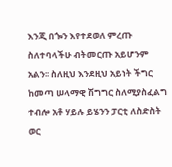እንጂ በጐን እየተደወለ ምረጡ ስለተባላችሁ ብትመርጡ አይሆንም አልን፡፡ ስለዚህ እንደዚህ አይነት ችግር ከመጣ ሠላማዊ ሽግግር ስለሚያስፈልግ ተብሎ አቶ ሃይሉ ይሄንን ፓርቲ ለስድስት ወር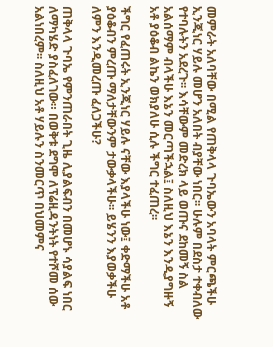መምራት አለባቸው በሚል የጠቅላላ ጉባኤውን አባላት ምርጫችሁ ኢንጂነር ሃይሉ መሆን አለበት ብያቸው ነበር፡፡ ሁሉም በደስታ ተቀብለው የተባሉትን አደረጉ፡፡ እሳቸውም መድረክ ላይ ወጡና ደከመኝ ስል አልሰማም ብላችሁ እኔን መርጣችኋል፤ ስለዚህ እኔን እንዲያግዙኝ አቶ ያዕቆብ ልኬን ወክያለሁ ሲሉ ችግር ተፈጠረ፡፡

ችግር የፈጠሩት ኢንጂነር ሃይሉ ናቸው እያላችሁ ነው፤ ቀድማችሁ አቶ ያዕቆብን ምረጡ ማለታቸውንም ታውቃላችሁ፡፡ ይሄንን እያወቃችሁ ለምን እንዲመረጡ ፈለጋችሁ?

ጠቅላላ ጉባኤ የምንጠራበት ጊዜ ሊያልፍብን በመሆኑ ሳያልፍ ነበር ለማካሄድ ያስፈለገው። በወቅቱ ደግሞ ለፕሬዚዳንትነት የተሾመ ሰው አልነበረም፡፡ ስለዚህ አቶ ሃይሉን ስንመርጥ በህመምና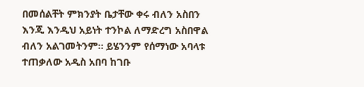በመሰልቸት ምክንያት ቤታቸው ቀሩ ብለን አስበን እንጂ እንዲህ አይነት ተንኮል ለማድረግ አስበዋል ብለን አልገመትንም። ይሄንንም የሰማነው አባላቱ ተጠቃለው አዲስ አበባ ከገቡ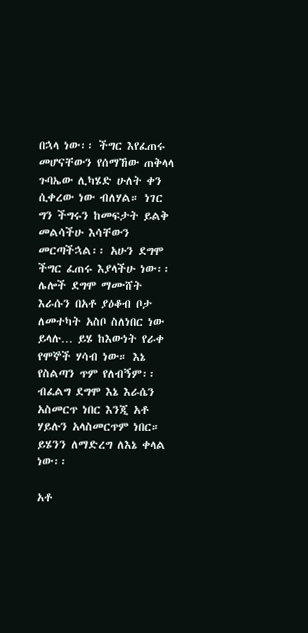በኋላ ነው፡፡ ችግር እየፈጠሩ መሆናቸውን የሰማኸው ጠቅላላ ጉባኤው ሊካሄድ ሁለት ቀን ሲቀረው ነው ብለሃል። ነገር ግን ችግሩን ከመፍታት ይልቅ መልሳችሁ እሳቸውን መርጣችኋል፡፡ አሁን ደግሞ ችግር ፈጠሩ እያላችሁ ነው፡፡ ሌሎች ደግሞ ማሙሸት እራሱን በአቶ ያዕቆብ ቦታ ለመተካት አስቦ ስለነበር ነው ይላሉ… ይሄ ከእውነት የራቀ የሞኞች ሃሳብ ነው። እኔ የስልጣን ጥም የለብኝም፡፡ ብፈልግ ደግሞ እኔ እራሴን አስመርጥ ነበር እንጂ አቶ ሃይሉን አላስመርጥም ነበር። ይሄንን ለማድረግ ለእኔ ቀላል ነው፡፡

አቶ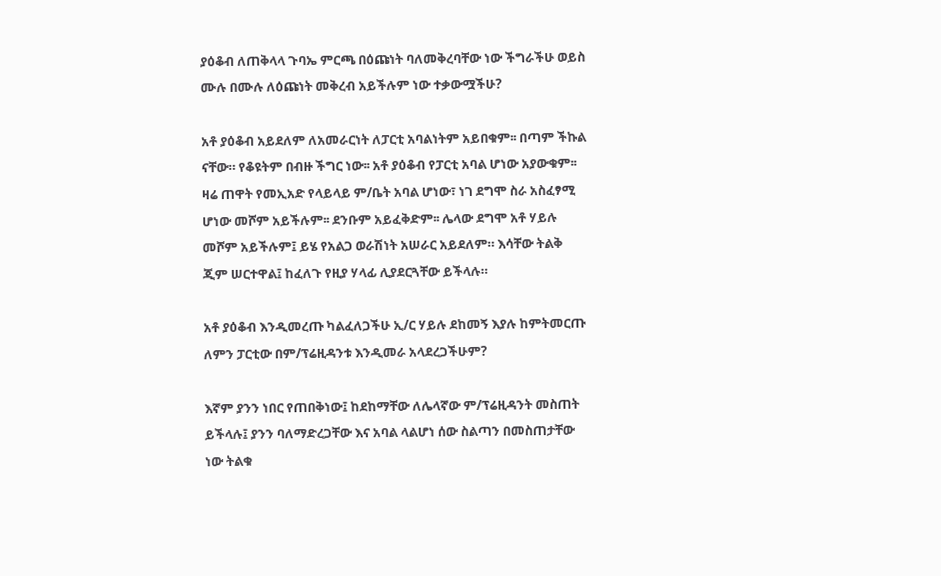ያዕቆብ ለጠቅላላ ጉባኤ ምርጫ በዕጩነት ባለመቅረባቸው ነው ችግራችሁ ወይስ ሙሉ በሙሉ ለዕጩነት መቅረብ አይችሉም ነው ተቃውሟችሁ?

አቶ ያዕቆብ አይደለም ለአመራርነት ለፓርቲ አባልነትም አይበቁም፡፡ በጣም ችኩል ናቸው። የቆዩትም በብዙ ችግር ነው፡፡ አቶ ያዕቆብ የፓርቲ አባል ሆነው አያውቁም፡፡ ዛሬ ጠዋት የመኢአድ የላይላይ ም/ቤት አባል ሆነው፣ ነገ ደግሞ ስራ አስፈፃሚ ሆነው መሾም አይችሉም፡፡ ደንቡም አይፈቅድም፡፡ ሌላው ደግሞ አቶ ሃይሉ መሾም አይችሉም፤ ይሄ የአልጋ ወራሽነት አሠራር አይደለም። እሳቸው ትልቅ ጂም ሠርተዋል፤ ከፈለጉ የዚያ ሃላፊ ሊያደርጓቸው ይችላሉ።

አቶ ያዕቆብ እንዲመረጡ ካልፈለጋችሁ ኢ/ር ሃይሉ ደከመኝ እያሉ ከምትመርጡ ለምን ፓርቲው በም/ፕሬዚዳንቱ እንዲመራ አላደረጋችሁም?

እኛም ያንን ነበር የጠበቅነው፤ ከደከማቸው ለሌላኛው ም/ፕሬዚዳንት መስጠት ይችላሉ፤ ያንን ባለማድረጋቸው እና አባል ላልሆነ ሰው ስልጣን በመስጠታቸው ነው ትልቁ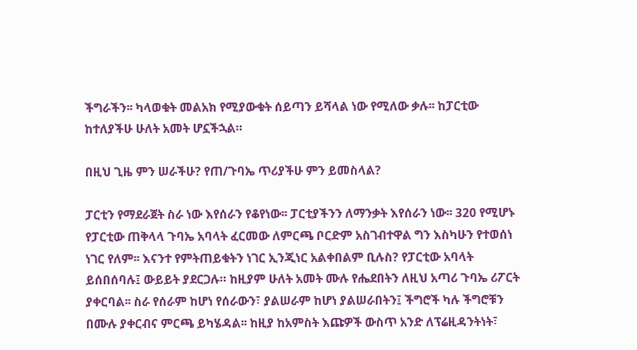ችግራችን፡፡ ካላወቁት መልአክ የሚያውቁት ሰይጣን ይሻላል ነው የሚለው ቃሉ፡፡ ከፓርቲው ከተለያችሁ ሁለት አመት ሆኗችኋል።

በዚህ ጊዜ ምን ሠራችሁ? የጠ/ጉባኤ ጥሪያችሁ ምን ይመስላል?

ፓርቲን የማደራጀት ስራ ነው እየሰራን የቆየነው፡፡ ፓርቲያችንን ለማንቃት እየሰራን ነው፡፡ 320 የሚሆኑ የፓርቲው ጠቅላላ ጉባኤ አባላት ፈርመው ለምርጫ ቦርድም አስገብተዋል ግን እስካሁን የተወሰነ ነገር የለም፡፡ እናንተ የምትጠይቁትን ነገር ኢንጂነር አልቀበልም ቢሉስ? የፓርቲው አባላት ይሰበሰባሉ፤ ውይይት ያደርጋሉ። ከዚያም ሁለት አመት ሙሉ የሔደበትን ለዚህ አጣሪ ጉባኤ ሪፖርት ያቀርባል፡፡ ስራ የሰራም ከሆነ የሰራውን፣ ያልሠራም ከሆነ ያልሠራበትን፤ ችግሮች ካሉ ችግሮቹን በሙሉ ያቀርብና ምርጫ ይካሄዳል፡፡ ከዚያ ከአምስት እጩዎች ውስጥ አንድ ለፕሬዚዳንትነት፣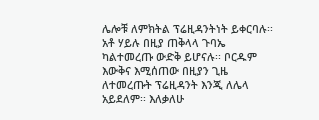ሌሎቹ ለምክትል ፕሬዚዳንትነት ይቀርባሉ፡፡ አቶ ሃይሉ በዚያ ጠቅላላ ጉባኤ ካልተመረጡ ውድቅ ይሆናሉ፡፡ ቦርዱም እውቅና እሚሰጠው በዚያን ጊዜ ለተመረጡት ፕሬዚዳንት እንጂ ለሌላ አይደለም፡፡ እለቃለሁ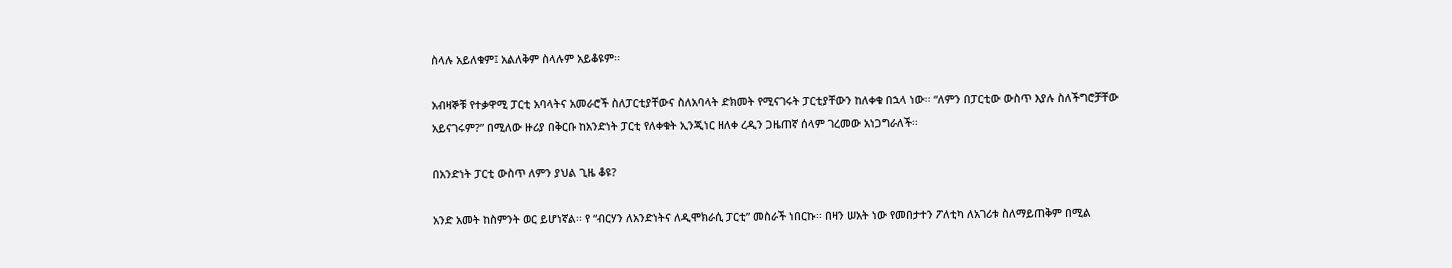ስላሉ አይለቁም፤ አልለቅም ስላሉም አይቆዩም፡፡

አብዛኞቹ የተቃዋሚ ፓርቲ አባላትና አመራሮች ስለፓርቲያቸውና ስለአባላት ድክመት የሚናገሩት ፓርቲያቸውን ከለቀቁ በኋላ ነው፡፡ “ለምን በፓርቲው ውስጥ እያሉ ስለችግሮቻቸው አይናገሩም?” በሚለው ዙሪያ በቅርቡ ከአንድነት ፓርቲ የለቀቁት ኢንጂነር ዘለቀ ረዲን ጋዜጠኛ ሰላም ገረመው አነጋግራለች፡፡

በአንድነት ፓርቲ ውስጥ ለምን ያህል ጊዜ ቆዩ?

አንድ አመት ከስምንት ወር ይሆነኛል፡፡ የ “ብርሃን ለአንድነትና ለዲሞክራሲ ፓርቲ” መስራች ነበርኩ፡፡ በዛን ሠአት ነው የመበታተን ፖለቲካ ለአገሪቱ ስለማይጠቅም በሚል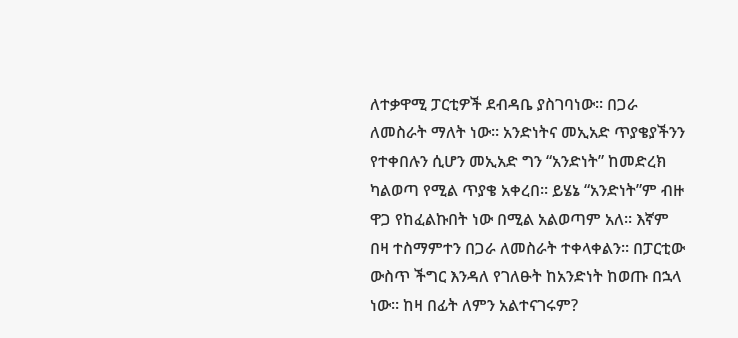ለተቃዋሚ ፓርቲዎች ደብዳቤ ያስገባነው፡፡ በጋራ ለመስራት ማለት ነው። አንድነትና መኢአድ ጥያቄያችንን የተቀበሉን ሲሆን መኢአድ ግን “አንድነት” ከመድረክ ካልወጣ የሚል ጥያቄ አቀረበ፡፡ ይሄኔ “አንድነት”ም ብዙ ዋጋ የከፈልኩበት ነው በሚል አልወጣም አለ፡፡ እኛም በዛ ተስማምተን በጋራ ለመስራት ተቀላቀልን፡፡ በፓርቲው ውስጥ ችግር እንዳለ የገለፁት ከአንድነት ከወጡ በኋላ ነው፡፡ ከዛ በፊት ለምን አልተናገሩም?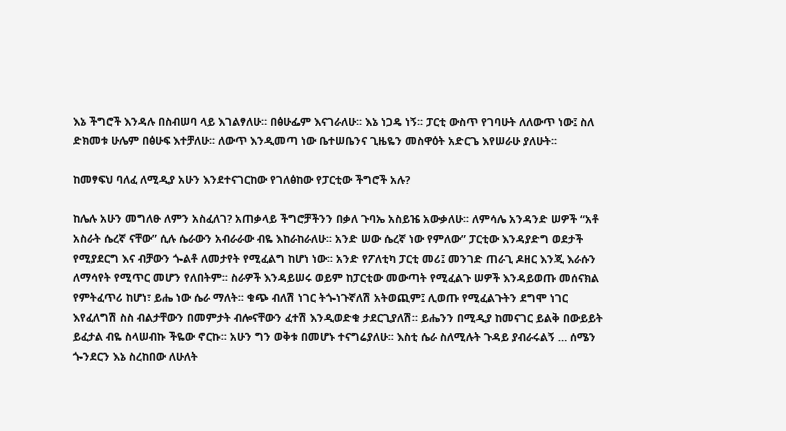እኔ ችግሮች እንዳሉ በስብሠባ ላይ እገልፃለሁ። በፅሁፌም እናገራለሁ፡፡ እኔ ነጋዴ ነኝ፡፡ ፓርቲ ውስጥ የገባሁት ለለውጥ ነው፤ ስለ ድክመቱ ሁሌም በፅሁፍ እተቻለሁ፡፡ ለውጥ እንዲመጣ ነው ቤተሠቤንና ጊዜዬን መስዋዕት አድርጌ እየሠራሁ ያለሁት፡፡

ከመፃፍህ ባለፈ ለሚዲያ አሁን እንደተናገርከው የገለፅከው የፓርቲው ችግሮች አሉ?

ከሌሉ አሁን መግለፁ ለምን አስፈለገ? አጠቃላይ ችግሮቻችንን በቃለ ጉባኤ አስይዤ አውቃለሁ፡፡ ለምሳሌ አንዳንድ ሠዎች “አቶ አስራት ሴረኛ ናቸው” ሲሉ ሴራውን አብራራው ብዬ እከራከራለሁ፡፡ አንድ ሠው ሴረኛ ነው የምለው” ፓርቲው እንዳያድግ ወደታች የሚያደርግ እና ብቻውን ጐልቶ ለመታየት የሚፈልግ ከሆነ ነው፡፡ አንድ የፖለቲካ ፓርቲ መሪ፤ መንገድ ጠራጊ ዶዘር እንጂ እራሱን ለማሳየት የሚጥር መሆን የለበትም፡፡ ስራዎች እንዳይሠሩ ወይም ከፓርቲው መውጣት የሚፈልጉ ሠዎች እንዳይወጡ መሰናክል የምትፈጥሪ ከሆነ፣ ይሔ ነው ሴራ ማለት፡፡ ቁጭ ብለሽ ነገር ትጐነጉኛለሽ አትወጪም፤ ሊወጡ የሚፈልጉትን ደግሞ ነገር እየፈለግሽ ስስ ብልታቸውን በመምታት ብሎናቸውን ፈተሽ እንዲወድቁ ታደርጊያለሽ። ይሔንን በሚዲያ ከመናገር ይልቅ በውይይት ይፈታል ብዬ ስላሠብኩ ችዬው ኖርኩ፡፡ አሁን ግን ወቅቱ በመሆኑ ተናግሬያለሁ፡፡ እስቲ ሴራ ስለሚሉት ጉዳይ ያብራሩልኝ … ሰሜን ጐንደርን እኔ ስረከበው ለሁለት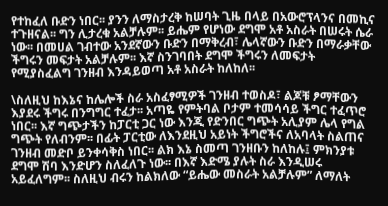የተከፈለ ቡድን ነበር፡፡ ያንን ለማስታረቅ ከሠባት ጊዜ በላይ በአውሮፕላንና በመኪና ተጉዘናል፡፡ ግን ሊታረቁ አልቻሉም፡፡ ይሔም የሆነው ደግሞ አቶ አስራት በሠሩት ሴራ ነው፡፡ በመሀል ገብተው አንደኛውን ቡድን በማቅረብ፣ ሌላኛውን ቡድን በማራቃቸው ችግሩን መፍታት አልቻሉም፡፡ እኛ ስንገባበት ደግሞ ችግሩን ለመፍታት የሚያስፈልግ ገንዘብ እንዳይወጣ አቶ አስራት ከለከለ፡፡

\ስለዚህ ከእኔና ከሌሎች ስራ አስፈፃሚዎች ገንዘብ ተወስዶ፣ ልጆቹ ፆማቸውን እያደሩ ችግሩ በንግግር ተፈታ፡፡ አጣዬ የምትባል ቦታም ተመሳሳይ ችግር ተፈጥሮ ነበር፡፡ እኛ ግጭታችን ከፓርቲ ጋር ነው እንጂ የድንበር ግጭት አሊያም ሌላ የግል ግጭት የለብንም፡፡ በፊት ፓርቲው ለእንደዚህ አይነት ችግሮችና ለአባላት ስልጠና ገንዘብ መድቦ ይንቀሳቅስ ነበር፡፡ ልክ እኔ ስመጣ ገንዘቡን ከለከሉ፤ ምክንያቱ ደግሞ ሽባ እንድሆን ስለፈለጉ ነው፡፡ በእኛ እድሜ ያሉት ስራ እንዲሠሩ አይፈለግም፡፡ ስለዚህ ብሩን ከልክለው “ይሔው መስራት አልቻሉም” ለማለት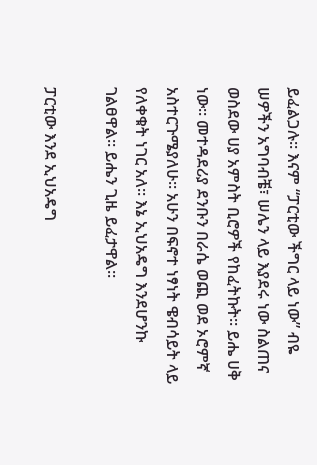ይፈልጋሉ፡፡ እናም “ፓርቲው ችግር ላይ ነው” ብዬ ሠዎችን አግባብቼ፣ ሠሌን ላይ እያደሩ ነው ስልጠና ወስደው ሀያ አምስት ቢሮዎች የከፈትኩት፡፡ ይሔ ሀቅ ነው፡፡ መተዳደሪያ ደንቡን በራሴ ወጪ ወደ ኦሮምኛ አስተርጉሜያለሁ፡፡ አሁን በፍኖተ ነፃነት ዌብሳይት ላይ የለቀቁት ነገር አለ፡፡ እኔ ኢህአዴግ እንደሆንኩ ገልፀዋል፡፡ ይሔን ጊዜ ይፈታዋል፡፡

ፓርቲው እንደ ኢህአዴግ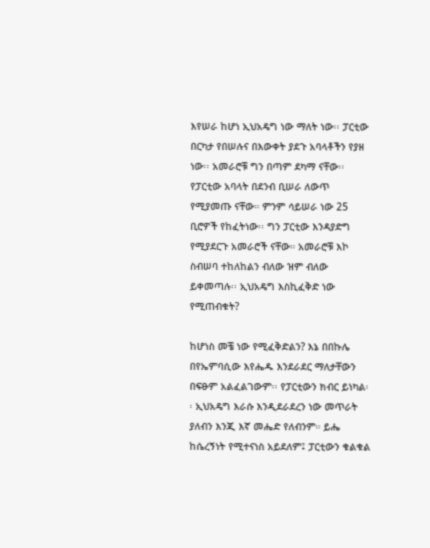እየሠራ ከሆነ ኢህአዴግ ነው ማለት ነው፡፡ ፓርቲው በርካታ የበሠሉና በእውቀት ያደጉ አባላቶችን የያዘ ነው፡፡ አመራሮቹ ግን በጣም ደካማ ናቸው፡፡ የፓርቲው አባላት በደንብ ቢሠራ ለውጥ የሚያመጡ ናቸው። ምንም ሳይሠራ ነው 25 ቢሮዎች የከፈትነው፡፡ ግን ፓርቲው እንዳያድግ የሚያደርጉ አመራሮች ናቸው። አመራሮቹ እኮ ስብሠባ ተከለከልን ብለው ዝም ብለው ይቀመጣሉ፡፡ ኢህአዴግ እስኪፈቅድ ነው የሚጠብቁት?

ከሆነስ መቼ ነው የሚፈቅድልን? እኔ በበኩሌ በየኤምባሲው እየሔዱ እንደራደር ማለታቸውን በፍፁም አልፈልገውም፡፡ የፓርቲውን ክብር ይነካል፡፡ ኢህአዴግ እራሱ እንዲደራደረን ነው መጥራት ያለብን እንጂ እኛ መሔድ የለብንም። ይሔ ከሴረኝነት የሚተናነስ አይደለም፤ ፓርቲውን ቁልቁል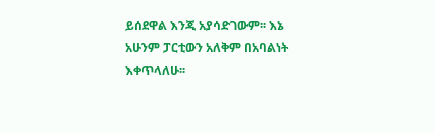ይሰደዋል እንጂ አያሳድገውም፡፡ እኔ አሁንም ፓርቲውን አለቅም በአባልነት እቀጥላለሁ፡፡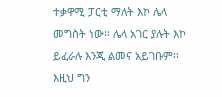ተቃዋሚ ፓርቲ ማለት እኮ ሌላ መግስት ነው፡፡ ሌላ አገር ያሉት እኮ ይፈራሉ እንጂ ልመና አይገቡም፡፡ እዚህ ግን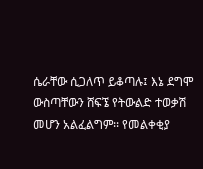ሴራቸው ሲጋለጥ ይቆጣሉ፤ እኔ ደግሞ ውስጣቸውን ሸፍኜ የትውልድ ተወቃሽ መሆን አልፈልግም፡፡ የመልቀቂያ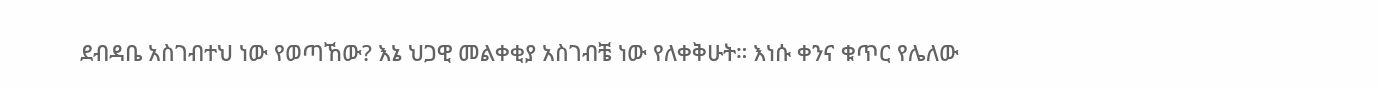ደብዳቤ አስገብተህ ነው የወጣኸው? እኔ ህጋዊ መልቀቂያ አስገብቼ ነው የለቀቅሁት። እነሱ ቀንና ቁጥር የሌለው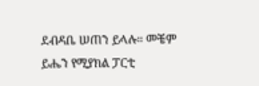ደብዳቤ ሠጠን ይላሉ። መቼም ይሔን የሚያክል ፓርቲ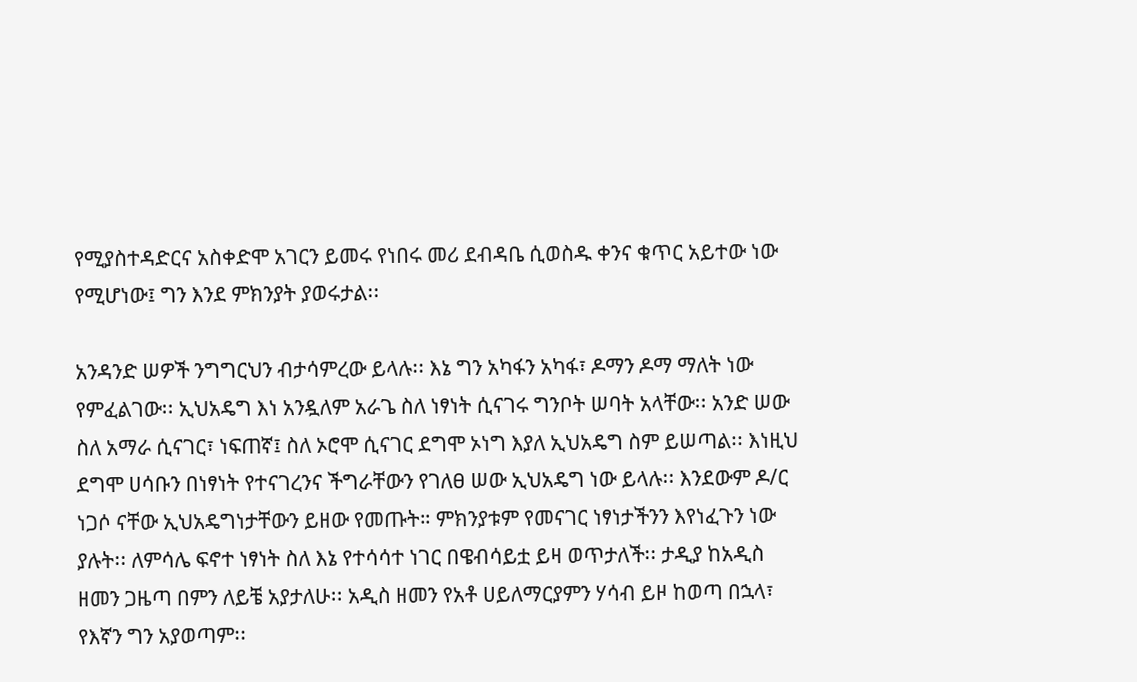የሚያስተዳድርና አስቀድሞ አገርን ይመሩ የነበሩ መሪ ደብዳቤ ሲወስዱ ቀንና ቁጥር አይተው ነው የሚሆነው፤ ግን እንደ ምክንያት ያወሩታል፡፡

አንዳንድ ሠዎች ንግግርህን ብታሳምረው ይላሉ፡፡ እኔ ግን አካፋን አካፋ፣ ዶማን ዶማ ማለት ነው የምፈልገው፡፡ ኢህአዴግ እነ አንዷለም አራጌ ስለ ነፃነት ሲናገሩ ግንቦት ሠባት አላቸው፡፡ አንድ ሠው ስለ አማራ ሲናገር፣ ነፍጠኛ፤ ስለ ኦሮሞ ሲናገር ደግሞ ኦነግ እያለ ኢህአዴግ ስም ይሠጣል፡፡ እነዚህ ደግሞ ሀሳቡን በነፃነት የተናገረንና ችግራቸውን የገለፀ ሠው ኢህአዴግ ነው ይላሉ፡፡ እንደውም ዶ/ር ነጋሶ ናቸው ኢህአዴግነታቸውን ይዘው የመጡት። ምክንያቱም የመናገር ነፃነታችንን እየነፈጉን ነው ያሉት፡፡ ለምሳሌ ፍኖተ ነፃነት ስለ እኔ የተሳሳተ ነገር በዌብሳይቷ ይዛ ወጥታለች፡፡ ታዲያ ከአዲስ ዘመን ጋዜጣ በምን ለይቼ አያታለሁ፡፡ አዲስ ዘመን የአቶ ሀይለማርያምን ሃሳብ ይዞ ከወጣ በኋላ፣ የእኛን ግን አያወጣም፡፡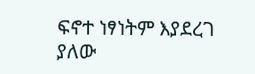ፍኖተ ነፃነትም እያደረገ ያለው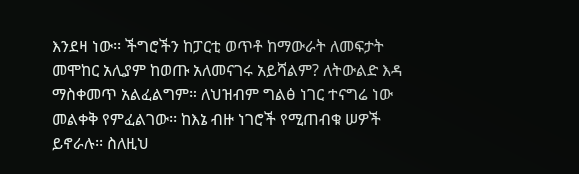እንደዛ ነው፡፡ ችግሮችን ከፓርቲ ወጥቶ ከማውራት ለመፍታት መሞከር አሊያም ከወጡ አለመናገሩ አይሻልም? ለትውልድ እዳ ማስቀመጥ አልፈልግም። ለህዝብም ግልፅ ነገር ተናግሬ ነው መልቀቅ የምፈልገው፡፡ ከእኔ ብዙ ነገሮች የሚጠብቁ ሠዎች ይኖራሉ፡፡ ስለዚህ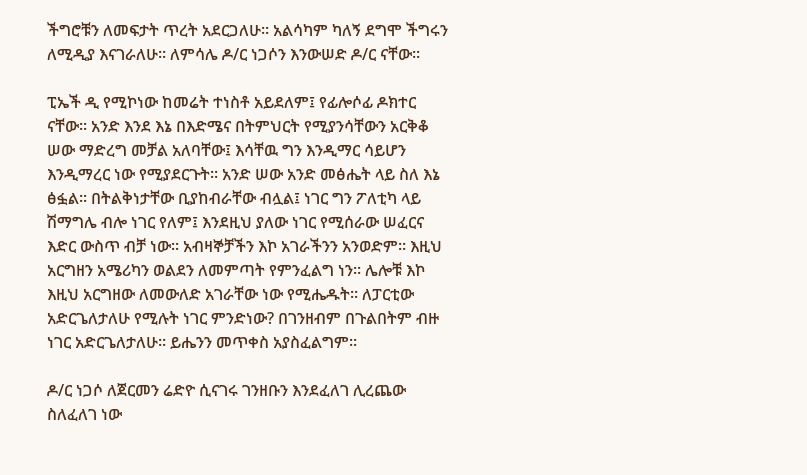ችግሮቹን ለመፍታት ጥረት አደርጋለሁ፡፡ አልሳካም ካለኝ ደግሞ ችግሩን ለሚዲያ እናገራለሁ፡፡ ለምሳሌ ዶ/ር ነጋሶን እንውሠድ ዶ/ር ናቸው፡፡

ፒኤች ዲ የሚኮነው ከመሬት ተነስቶ አይደለም፤ የፊሎሶፊ ዶክተር ናቸው፡፡ አንድ እንደ እኔ በእድሜና በትምህርት የሚያንሳቸውን አርቅቆ ሠው ማድረግ መቻል አለባቸው፤ እሳቸዉ ግን እንዲማር ሳይሆን እንዲማረር ነው የሚያደርጉት። አንድ ሠው አንድ መፅሔት ላይ ስለ እኔ ፅፏል፡፡ በትልቅነታቸው ቢያከብራቸው ብሏል፤ ነገር ግን ፖለቲካ ላይ ሽማግሌ ብሎ ነገር የለም፤ እንደዚህ ያለው ነገር የሚሰራው ሠፈርና እድር ውስጥ ብቻ ነው፡፡ አብዛኞቻችን እኮ አገራችንን አንወድም። እዚህ አርግዘን አሜሪካን ወልደን ለመምጣት የምንፈልግ ነን፡፡ ሌሎቹ እኮ እዚህ አርግዘው ለመውለድ አገራቸው ነው የሚሔዱት፡፡ ለፓርቲው አድርጌለታለሁ የሚሉት ነገር ምንድነው? በገንዘብም በጉልበትም ብዙ ነገር አድርጌለታለሁ። ይሔንን መጥቀስ አያስፈልግም።

ዶ/ር ነጋሶ ለጀርመን ሬድዮ ሲናገሩ ገንዘቡን እንደፈለገ ሊረጨው ስለፈለገ ነው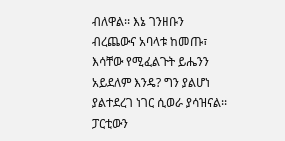ብለዋል፡፡ እኔ ገንዘቡን ብረጨውና አባላቱ ከመጡ፣ እሳቸው የሚፈልጉት ይሔንን አይደለም እንዴ? ግን ያልሆነ ያልተደረገ ነገር ሲወራ ያሳዝናል፡፡ ፓርቲውን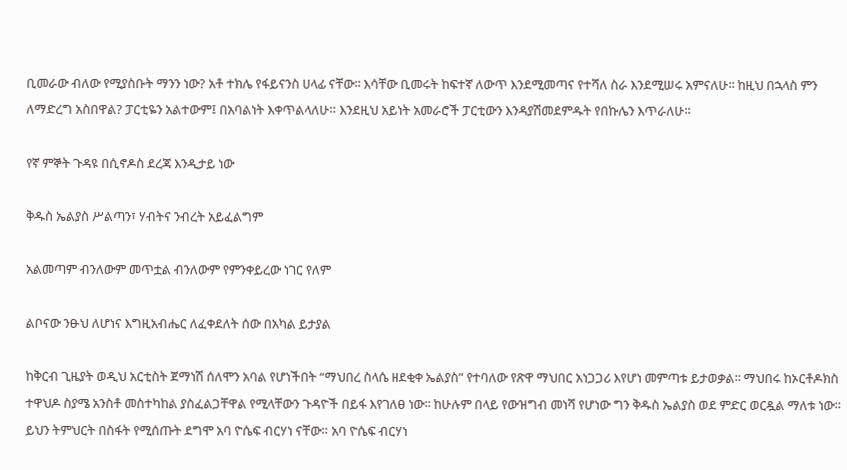ቢመራው ብለው የሚያስቡት ማንን ነው? አቶ ተክሌ የፋይናንስ ሀላፊ ናቸው፡፡ እሳቸው ቢመሩት ከፍተኛ ለውጥ እንደሚመጣና የተሻለ ስራ እንደሚሠሩ አምናለሁ፡፡ ከዚህ በኋላስ ምን ለማድረግ አስበዋል? ፓርቲዬን አልተውም፤ በአባልነት እቀጥልላለሁ። እንደዚህ አይነት አመራሮች ፓርቲውን እንዳያሽመደምዱት የበኩሌን እጥራለሁ፡፡

የኛ ምኞት ጉዳዩ በሲኖዶስ ደረጃ እንዲታይ ነው

ቅዱስ ኤልያስ ሥልጣን፣ ሃብትና ንብረት አይፈልግም

አልመጣም ብንለውም መጥቷል ብንለውም የምንቀይረው ነገር የለም

ልቦናው ንፁህ ለሆነና እግዚአብሔር ለፈቀደለት ሰው በአካል ይታያል

ከቅርብ ጊዜያት ወዲህ አርቲስት ጀማነሽ ሰለሞን አባል የሆነችበት “ማህበረ ስላሴ ዘደቂቀ ኤልያስ” የተባለው የጽዋ ማህበር አነጋጋሪ እየሆነ መምጣቱ ይታወቃል፡፡ ማህበሩ ከኦርቶዶክስ ተዋህዶ ስያሜ አንስቶ መስተካከል ያስፈልጋቸዋል የሚላቸውን ጉዳዮች በይፋ እየገለፀ ነው፡፡ ከሁሉም በላይ የውዝግብ መነሻ የሆነው ግን ቅዱስ ኤልያስ ወደ ምድር ወርዷል ማለቱ ነው። ይህን ትምህርት በስፋት የሚሰጡት ደግሞ አባ ዮሴፍ ብርሃነ ናቸው። አባ ዮሴፍ ብርሃነ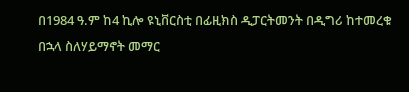በ1984 ዓ.ም ከ4 ኪሎ ዩኒቨርስቲ በፊዚክስ ዲፓርትመንት በዲግሪ ከተመረቁ በኋላ ስለሃይማኖት መማር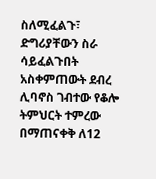ስለሚፈልጉ፣ ድግሪያቸውን ስራ ሳይፈልጉበት አስቀምጠውት ደብረ ሊባኖስ ገብተው የቆሎ ትምህርት ተምረው በማጠናቀቅ ለ12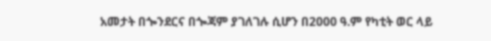አመታት በጐንደርና በጐጃም ያገለገሉ ሲሆን በ2000 ዓ.ም የካቲት ወር ላይ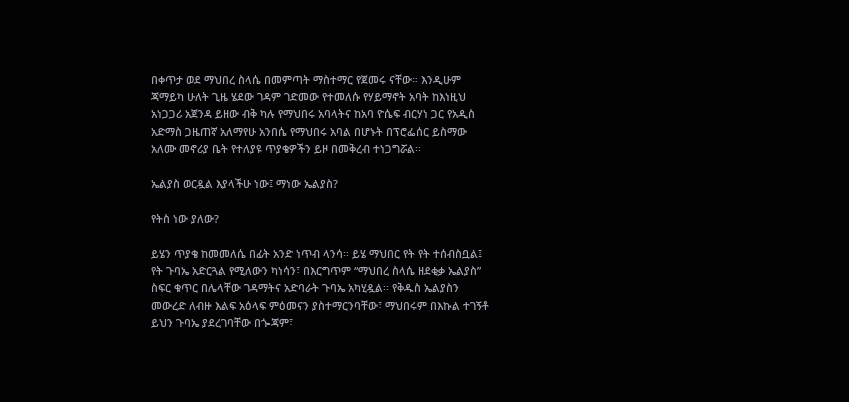በቀጥታ ወደ ማህበረ ስላሴ በመምጣት ማስተማር የጀመሩ ናቸው። እንዲሁም ጃማይካ ሁለት ጊዜ ሄደው ገዳም ገድመው የተመለሱ የሃይማኖት አባት ከእነዚህ አነጋጋሪ አጀንዳ ይዘው ብቅ ካሉ የማህበሩ አባላትና ከአባ ዮሴፍ ብርሃነ ጋር የአዲስ አድማስ ጋዜጠኛ አለማየሁ አንበሴ የማህበሩ አባል በሆኑት በፕሮፌሰር ይስማው አለሙ መኖሪያ ቤት የተለያዩ ጥያቄዎችን ይዞ በመቅረብ ተነጋግሯል፡፡

ኤልያስ ወርዷል እያላችሁ ነው፤ ማነው ኤልያስ?

የትስ ነው ያለው?

ይሄን ጥያቄ ከመመለሴ በፊት አንድ ነጥብ ላንሳ፡፡ ይሄ ማህበር የት የት ተሰብስቧል፤ የት ጉባኤ አድርጓል የሚለውን ካነሳን፣ በእርግጥም “ማህበረ ስላሴ ዘደቂቃ ኤልያስ” ስፍር ቁጥር በሌላቸው ገዳማትና አድባራት ጉባኤ አካሂዷል፡፡ የቅዱስ ኤልያስን መውረድ ለብዙ እልፍ አዕላፍ ምዕመናን ያስተማርንባቸው፣ ማህበሩም በእኩል ተገኝቶ ይህን ጉባኤ ያደረገባቸው በጐጃም፣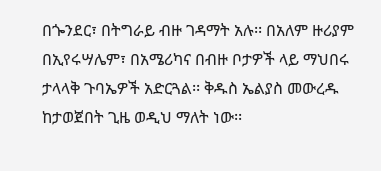በጐንደር፣ በትግራይ ብዙ ገዳማት አሉ፡፡ በአለም ዙሪያም በኢየሩሣሌም፣ በአሜሪካና በብዙ ቦታዎች ላይ ማህበሩ ታላላቅ ጉባኤዎች አድርጓል፡፡ ቅዱስ ኤልያስ መውረዱ ከታወጀበት ጊዜ ወዲህ ማለት ነው፡፡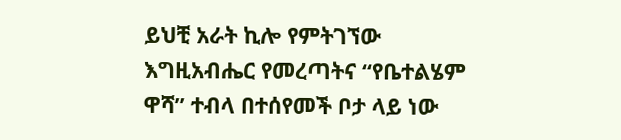ይህቺ አራት ኪሎ የምትገኘው እግዚአብሔር የመረጣትና “የቤተልሄም ዋሻ” ተብላ በተሰየመች ቦታ ላይ ነው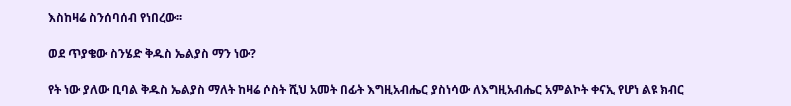እስከዛሬ ስንሰባሰብ የነበረው፡፡

ወደ ጥያቄው ስንሄድ ቅዱስ ኤልያስ ማን ነው?

የት ነው ያለው ቢባል ቅዱስ ኤልያስ ማለት ከዛሬ ሶስት ሺህ አመት በፊት እግዚአብሔር ያስነሳው ለእግዚአብሔር አምልኮት ቀናኢ የሆነ ልዩ ክብር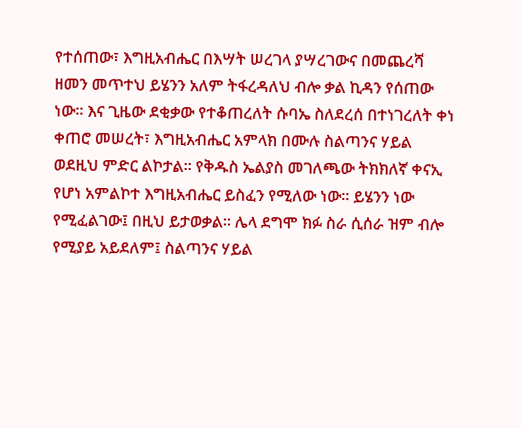የተሰጠው፣ እግዚአብሔር በእሣት ሠረገላ ያሣረገውና በመጨረሻ ዘመን መጥተህ ይሄንን አለም ትፋረዳለህ ብሎ ቃል ኪዳን የሰጠው ነው። እና ጊዜው ደቂቃው የተቆጠረለት ሱባኤ ስለደረሰ በተነገረለት ቀነ ቀጠሮ መሠረት፣ እግዚአብሔር አምላክ በሙሉ ስልጣንና ሃይል ወደዚህ ምድር ልኮታል፡፡ የቅዱስ ኤልያስ መገለጫው ትክክለኛ ቀናኢ የሆነ አምልኮተ እግዚአብሔር ይስፈን የሚለው ነው፡፡ ይሄንን ነው የሚፈልገው፤ በዚህ ይታወቃል፡፡ ሌላ ደግሞ ክፉ ስራ ሲሰራ ዝም ብሎ የሚያይ አይደለም፤ ስልጣንና ሃይል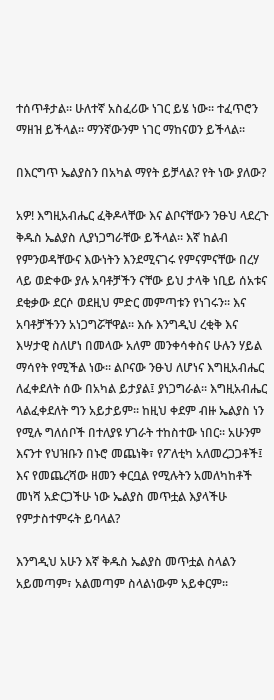ተሰጥቶታል። ሁለተኛ አስፈሪው ነገር ይሄ ነው፡፡ ተፈጥሮን ማዘዝ ይችላል፡፡ ማንኛውንም ነገር ማከናወን ይችላል፡፡

በእርግጥ ኤልያስን በአካል ማየት ይቻላል? የት ነው ያለው?

አዎ! እግዚአብሔር ፈቅዶላቸው እና ልቦናቸውን ንፁህ ላደረጉ ቅዱስ ኤልያስ ሊያነጋግራቸው ይችላል። እኛ ከልብ የምንወዳቸውና እውነትን እንደሚናገሩ የምናምናቸው በረሃ ላይ ወድቀው ያሉ አባቶቻችን ናቸው ይህ ታላቅ ነቢይ ሰአቱና ደቂቃው ደርሶ ወደዚህ ምድር መምጣቱን የነገሩን፡፡ እና አባቶቻችንን አነጋግሯቸዋል፡፡ እሱ እንግዲህ ረቂቅ እና እሣታዊ ስለሆነ በመላው አለም መንቀሳቀስና ሁሉን ሃይል ማሳየት የሚችል ነው። ልቦናው ንፁህ ለሆነና እግዚአብሔር ለፈቀደለት ሰው በአካል ይታያል፤ ያነጋግራል፡፡ እግዚአብሔር ላልፈቀደለት ግን አይታይም፡፡ ከዚህ ቀደም ብዙ ኤልያስ ነን የሚሉ ግለሰቦች በተለያዩ ሃገራት ተከስተው ነበር፡፡ አሁንም እናንተ የህዝቡን በኑሮ መጨነቅ፣ የፖለቲካ አለመረጋጋቶች፤ እና የመጨረሻው ዘመን ቀርቧል የሚሉትን አመለካከቶች መነሻ አድርጋችሁ ነው ኤልያስ መጥቷል እያላችሁ የምታስተምሩት ይባላል?

እንግዲህ አሁን እኛ ቅዱስ ኤልያስ መጥቷል ስላልን አይመጣም፣ አልመጣም ስላልነውም አይቀርም፡፡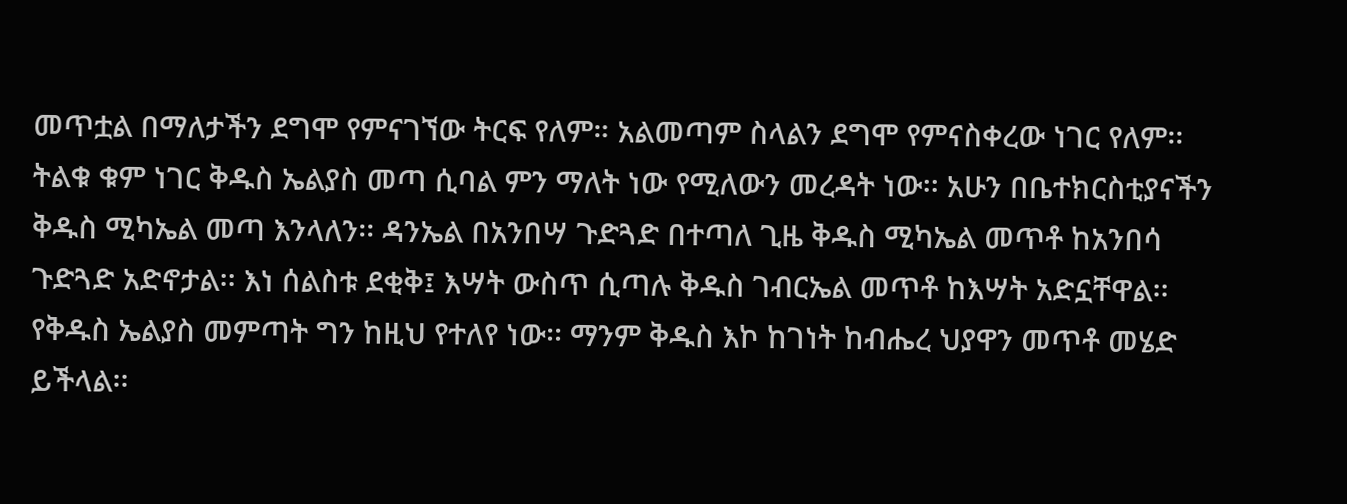መጥቷል በማለታችን ደግሞ የምናገኘው ትርፍ የለም። አልመጣም ስላልን ደግሞ የምናስቀረው ነገር የለም፡፡ ትልቁ ቁም ነገር ቅዱስ ኤልያስ መጣ ሲባል ምን ማለት ነው የሚለውን መረዳት ነው፡፡ አሁን በቤተክርስቲያናችን ቅዱስ ሚካኤል መጣ እንላለን፡፡ ዳንኤል በአንበሣ ጉድጓድ በተጣለ ጊዜ ቅዱስ ሚካኤል መጥቶ ከአንበሳ ጉድጓድ አድኖታል፡፡ እነ ሰልስቱ ደቂቅ፤ እሣት ውስጥ ሲጣሉ ቅዱስ ገብርኤል መጥቶ ከእሣት አድኗቸዋል፡፡ የቅዱስ ኤልያስ መምጣት ግን ከዚህ የተለየ ነው፡፡ ማንም ቅዱስ እኮ ከገነት ከብሔረ ህያዋን መጥቶ መሄድ ይችላል፡፡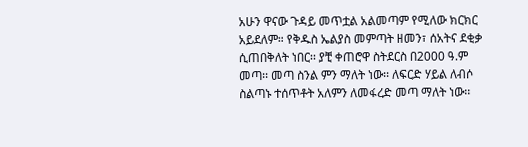አሁን ዋናው ጉዳይ መጥቷል አልመጣም የሚለው ክርክር አይደለም። የቅዱስ ኤልያስ መምጣት ዘመን፣ ሰአትና ደቂቃ ሲጠበቅለት ነበር፡፡ ያቺ ቀጠሮዋ ስትደርስ በ2000 ዓ.ም መጣ፡፡ መጣ ስንል ምን ማለት ነው፡፡ ለፍርድ ሃይል ለብሶ ስልጣኑ ተሰጥቶት አለምን ለመፋረድ መጣ ማለት ነው፡፡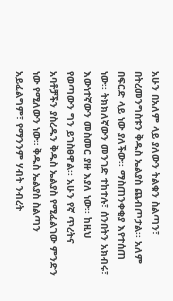አሁን በአለም ላይ ያለውን ትልቁን ስልጣን፣ በትረመንግስቱን ቅዱስ ኤልያስ ጨብጦታል፡፡ አለም በፍርድ ላይ ነው ያለችው፡፡ ማስጠንቀቂያ እየተሰጠ ነው፡፡ ትክክለኛውን መንገድ ተከተሉ፣ ሰንበትን አክብሩ፣ እውነተኛውን መስመር ያዙ እያለ ነው፡፡ ከዚህ የወጣውን ግን ይገስፀዋል፡፡ አሁን የኛ ጥረትና አባቶቻችን ያስረዱን ቅዱስ ኤልያስ የሚፈልገው ምንድን ነው የሚለውን ነው። ቅዱስ ኤልያስ ስልጣን አይፈልግም፣ የማንንም ሃብት ንብረት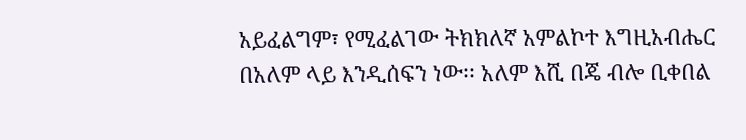አይፈልግም፣ የሚፈልገው ትክክለኛ አምልኮተ እግዚአብሔር በአለም ላይ እንዲሰፍን ነው፡፡ አለም እሺ በጄ ብሎ ቢቀበል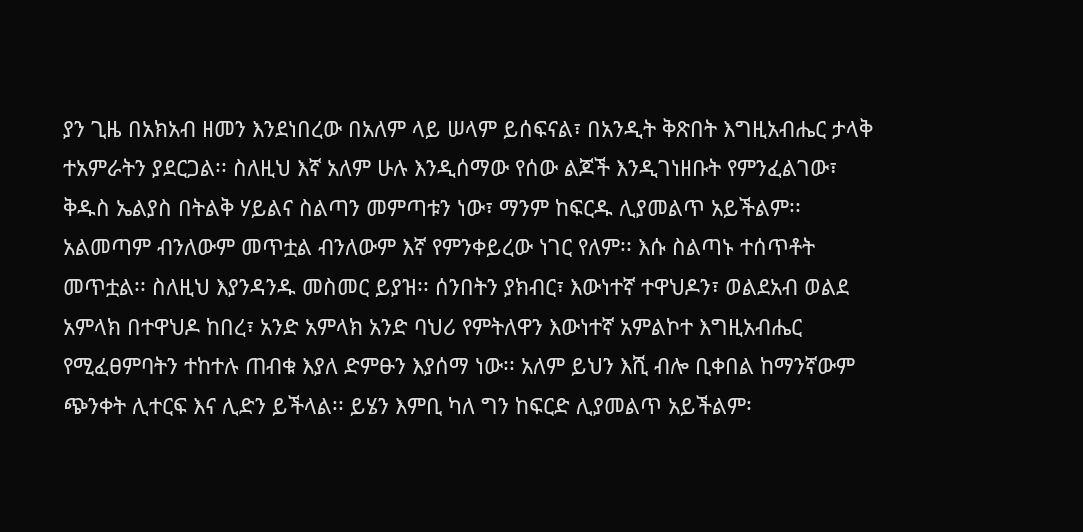ያን ጊዜ በአክአብ ዘመን እንደነበረው በአለም ላይ ሠላም ይሰፍናል፣ በአንዲት ቅጽበት እግዚአብሔር ታላቅ ተአምራትን ያደርጋል፡፡ ስለዚህ እኛ አለም ሁሉ እንዲሰማው የሰው ልጆች እንዲገነዘቡት የምንፈልገው፣ ቅዱስ ኤልያስ በትልቅ ሃይልና ስልጣን መምጣቱን ነው፣ ማንም ከፍርዱ ሊያመልጥ አይችልም፡፡ አልመጣም ብንለውም መጥቷል ብንለውም እኛ የምንቀይረው ነገር የለም፡፡ እሱ ስልጣኑ ተሰጥቶት መጥቷል፡፡ ስለዚህ እያንዳንዱ መስመር ይያዝ፡፡ ሰንበትን ያክብር፣ እውነተኛ ተዋህዶን፣ ወልደአብ ወልደ አምላክ በተዋህዶ ከበረ፣ አንድ አምላክ አንድ ባህሪ የምትለዋን እውነተኛ አምልኮተ እግዚአብሔር የሚፈፀምባትን ተከተሉ ጠብቁ እያለ ድምፁን እያሰማ ነው፡፡ አለም ይህን እሺ ብሎ ቢቀበል ከማንኛውም ጭንቀት ሊተርፍ እና ሊድን ይችላል፡፡ ይሄን እምቢ ካለ ግን ከፍርድ ሊያመልጥ አይችልም፡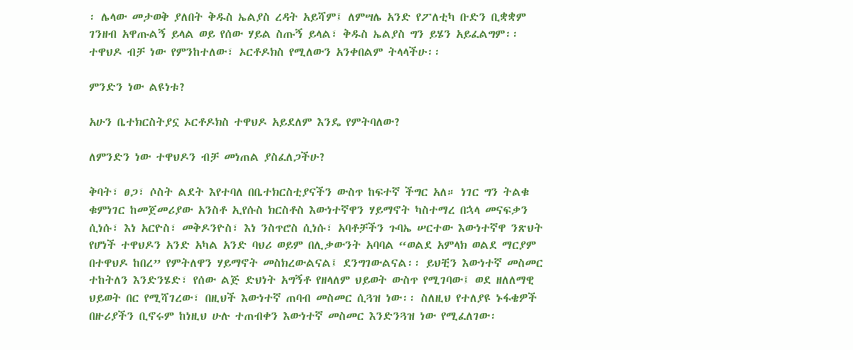፡ ሌላው መታወቅ ያለበት ቅዱስ ኤልያስ ረዳት አይሻም፤ ለምሣሌ አንድ የፖለቲካ ቡድን ቢቋቋም ገንዘብ አዋጡልኝ ይላል ወይ የሰው ሃይል ስጡኝ ይላል፣ ቅዱስ ኤልያስ ግን ይሄን አይፈልግም፡፡ ተዋህዶ ብቻ ነው የምንከተለው፣ ኦርቶዶክስ የሚለውን አንቀበልም ትላላችሁ፡፡

ምንድን ነው ልዩነቱ?

አሁን ቤተክርስትያኗ ኦርቶዶክስ ተዋህዶ አይደለም እንዴ የምትባለው?

ለምንድን ነው ተዋህዶን ብቻ መነጠል ያስፈለጋችሁ?

ቅባት፣ ፀጋ፣ ሶስት ልደት እየተባለ በቤተክርስቲያናችን ውስጥ ከፍተኛ ችግር አለ። ነገር ግን ትልቁ ቁምነገር ከመጀመሪያው አንስቶ ኢየሱስ ክርስቶስ እውነተኛዋን ሃይማኖት ካስተማረ በኋላ መናፍቃን ሲነሱ፣ እነ አርዮስ፣ መቅዶንዮስ፣ እነ ንስጥሮስ ሲነሱ፣ አባቶቻችን ጉባኤ ሠርተው እውነተኛዋ ንጽህት የሆነች ተዋህዶን አንድ አካል አንድ ባህሪ ወይም በሊቃውንት አባባል “ወልደ አምላክ ወልደ ማርያም በተዋህዶ ከበረ” የምትለዋን ሃይማኖት መስክረውልናል፤ ደንግገውልናል፡፡ ይህቺን እውነተኛ መስመር ተከትለን እንድንሄድ፣ የሰው ልጅ ድህነት አግኝቶ የዘላለም ህይወት ውስጥ የሚገባው፤ ወደ ዘለለማዊ ህይወት በር የሚሻገረው፣ በዚህች እውነተኛ ጠባብ መስመር ሲጓዝ ነው፡፡ ስለዚህ የተለያዩ ኑፋቄዎች በዙሪያችን ቢኖሩም ከነዚህ ሁሉ ተጠብቀን እውነተኛ መስመር እንድንጓዝ ነው የሚፈለገው፡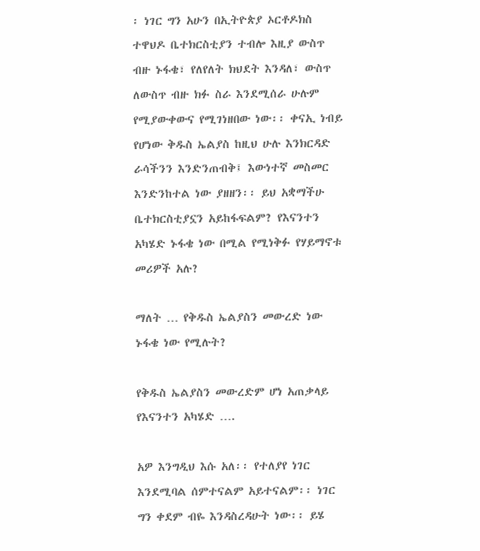፡ ነገር ግን አሁን በኢትዮጵያ ኦርቶዶክስ ተዋህዶ ቤተክርስቲያን ተብሎ እዚያ ውስጥ ብዙ ኑፋቄ፣ የለየለት ክህደት እንዳለ፣ ውስጥ ለውስጥ ብዙ ክፉ ስራ እንደሚሰራ ሁሉም የሚያውቀውና የሚገነዘበው ነው፡፡ ቀናኢ ነብይ የሆነው ቅዱስ ኤልያስ ከዚህ ሁሉ እንክርዳድ ራሳችንን እንድንጠብቅ፤ እውነተኛ መስመር እንድንከተል ነው ያዘዘን፡፡ ይህ አቋማችሁ ቤተክርስቲያኗን አይከፋፍልም? የእናንተን አካሄድ ኑፋቄ ነው በሚል የሚነቅፉ የሃይማኖቱ መሪዎች አሉ?

ማለት … የቅዱስ ኤልያስን መውረድ ነው ኑፋቄ ነው የሚሉት?

የቅዱስ ኤልያስን መውረድም ሆነ አጠቃላይ የእናንተን አካሄድ ….

አዎ እንግዲህ እሱ አለ፡፡ የተለያየ ነገር እንደሚባል ሰምተናልም አይተናልም፡፡ ነገር ግን ቀደም ብዬ እንዳስረዳሁት ነው፡፡ ይሄ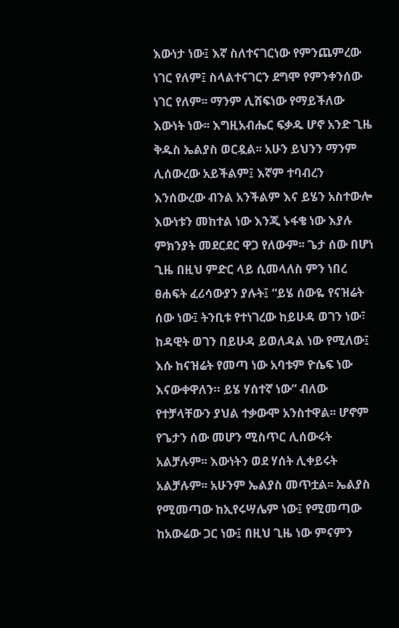እውነታ ነው፤ እኛ ስለተናገርነው የምንጨምረው ነገር የለም፤ ስላልተናገርን ደግሞ የምንቀንሰው ነገር የለም፡፡ ማንም ሊሸፍነው የማይችለው እውነት ነው፡፡ እግዚአብሔር ፍቃዱ ሆኖ አንድ ጊዜ ቅዱስ ኤልያስ ወርዷል፡፡ አሁን ይህንን ማንም ሊሰውረው አይችልም፤ እኛም ተባብረን እንሰውረው ብንል አንችልም እና ይሄን አስተውሎ እውነቱን መከተል ነው እንጂ ኑፋቄ ነው እያሉ ምክንያት መደርደር ዋጋ የለውም፡፡ ጌታ ሰው በሆነ ጊዜ በዚህ ምድር ላይ ሲመላለስ ምን ነበረ ፀሐፍት ፈሪሳውያን ያሉት፤ “ይሄ ሰውዬ የናዝሬት ሰው ነው፤ ትንቢቱ የተነገረው ከይሁዳ ወገን ነው፣ ከዳዊት ወገን በይሁዳ ይወለዳል ነው የሚለው፤ እሱ ከናዝሬት የመጣ ነው አባቱም ዮሴፍ ነው እናውቀዋለን። ይሄ ሃሰተኛ ነው” ብለው የተቻላቸውን ያህል ተቃውሞ አንስተዋል፡፡ ሆኖም የጌታን ሰው መሆን ሚስጥር ሊሰውሩት አልቻሉም፡፡ እውነትን ወደ ሃሰት ሊቀይሩት አልቻሉም፡፡ አሁንም ኤልያስ መጥቷል፡፡ ኤልያስ የሚመጣው ከኢየሩሣሌም ነው፤ የሚመጣው ከአውሬው ጋር ነው፤ በዚህ ጊዜ ነው ምናምን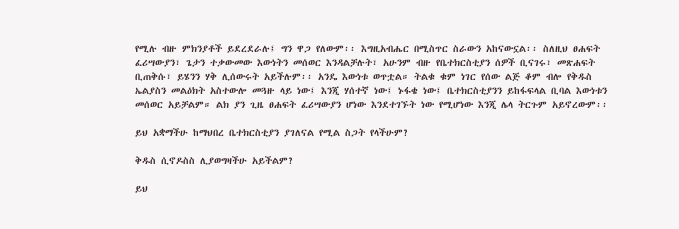የሚሉ ብዙ ምክንያቶች ይደረደራሉ፤ ግን ዋጋ የለውም፡፡ እግዚአብሔር በሚስጥር ስራውን አከናውኗል፡፡ ስለዚህ ፀሐፍት ፈሪሣውያን፣ ጌታን ተቃውመው እውነትን መሰወር እንዳልቻሉት፣ አሁንም ብዙ የቤተክርስቲያን ሰዎች ቢናገሩ፣ መጽሐፍት ቢጠቅሱ፣ ይሄንን ሃቅ ሊሰውሩት አይችሉም፡፡ አንዴ እውነቱ ወጥቷል። ትልቁ ቁም ነገር የሰው ልጅ ቆም ብሎ የቅዱስ ኤልያስን መልዕክት አስተውሎ መጓዙ ላይ ነው፤ እንጂ ሃሰተኛ ነው፤ ኑፋቄ ነው፤ ቤተክርስቲያንን ይከፋፍላል ቢባል እውነቱን መሰወር አይቻልም። ልክ ያን ጊዜ ፀሐፍት ፈሪሣውያን ሆነው እንደተገኙት ነው የሚሆነው እንጂ ሌላ ትርጉም አይኖረውም፡፡

ይህ አቋማችሁ ከማህበረ ቤተክርስቲያን ያገለናል የሚል ስጋት የላችሁም?

ቅዱስ ሲኖዶስስ ሊያወግዛችሁ አይችልም?

ይህ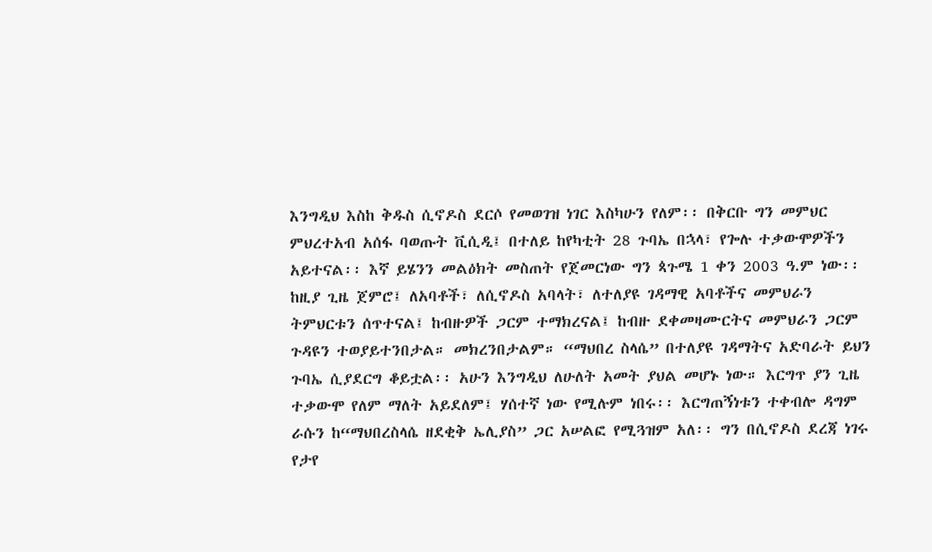እንግዲህ እስከ ቅዱስ ሲኖዶስ ደርሶ የመወገዝ ነገር እስካሁን የለም፡፡ በቅርቡ ግን መምህር ምህረተአብ አሰፋ ባወጡት ቪሲዲ፤ በተለይ ከየካቲት 28 ጉባኤ በኋላ፣ የጐሉ ተቃውሞዎችን አይተናል፡፡ እኛ ይሄንን መልዕክት መስጠት የጀመርነው ግን ጳጉሜ 1 ቀን 2003 ዓ.ም ነው፡፡ ከዚያ ጊዜ ጀምሮ፤ ለአባቶች፣ ለሲኖዶስ አባላት፣ ለተለያዩ ገዳማዊ አባቶችና መምህራን ትምህርቱን ሰጥተናል፤ ከብዙዎች ጋርም ተማክረናል፤ ከብዙ ደቀመዛሙርትና መምህራን ጋርም ጉዳዩን ተወያይተንበታል። መክረንበታልም። “ማህበረ ስላሴ” በተለያዩ ገዳማትና አድባራት ይህን ጉባኤ ሲያደርግ ቆይቷል፡፡ አሁን እንግዲህ ለሁለት አመት ያህል መሆኑ ነው። እርግጥ ያን ጊዜ ተቃውሞ የለም ማለት አይደለም፤ ሃሰተኛ ነው የሚሉም ነበሩ፡፡ እርግጠኝነቱን ተቀብሎ ዳግም ራሱን ከ“ማህበረስላሴ ዘደቂቅ ኤሊያስ” ጋር አሠልፎ የሚጓዝም አለ፡፡ ግን በሲኖዶስ ደረጃ ነገሩ የታየ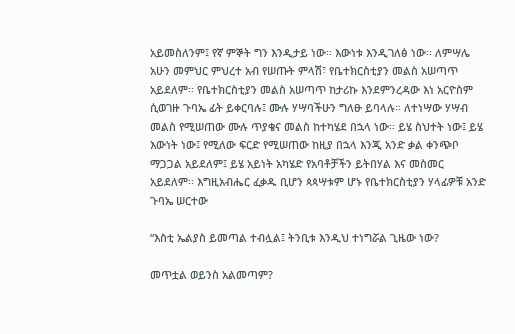አይመስለንም፤ የኛ ምኞት ግን እንዲታይ ነው። እውነቱ እንዲገለፅ ነው፡፡ ለምሣሌ አሁን መምህር ምህረተ አብ የሠጡት ምላሽ፣ የቤተክርስቲያን መልስ አሠጣጥ አይደለም፡፡ የቤተክርስቲያን መልስ አሠጣጥ ከታሪኩ እንደምንረዳው እነ አርዮስም ሲወገዙ ጉባኤ ፊት ይቀርባሉ፤ ሙሉ ሃሣባችሁን ግለፁ ይባላሉ። ለተነሣው ሃሣብ መልስ የሚሠጠው ሙሉ ጥያቄና መልስ ከተካሄደ በኋላ ነው፡፡ ይሄ ስህተት ነው፤ ይሄ እውነት ነው፤ የሚለው ፍርድ የሚሠጠው ከዚያ በኋላ እንጂ አንድ ቃል ቀንጭቦ ማጋጋል አይደለም፤ ይሄ አይነት አካሄድ የአባቶቻችን ይትበሃል እና መስመር አይደለም፡፡ እግዚአብሔር ፈቃዱ ቢሆን ጳጳሣቱም ሆኑ የቤተክርስቲያን ሃላፊዎቹ አንድ ጉባኤ ሠርተው

“እስቲ ኤልያስ ይመጣል ተብሏል፤ ትንቢቱ እንዲህ ተነግሯል ጊዜው ነው?

መጥቷል ወይንስ አልመጣም?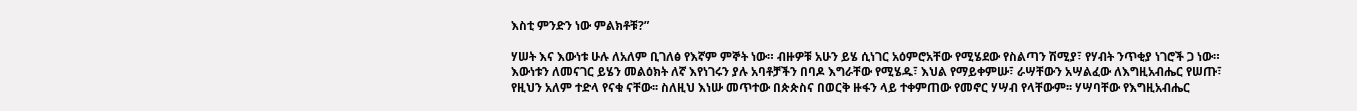እስቲ ምንድን ነው ምልክቶቹ?”

ሃሠት እና እውነቱ ሁሉ ለአለም ቢገለፅ የእኛም ምኞት ነው። ብዙዎቹ አሁን ይሄ ሲነገር አዕምሮአቸው የሚሄደው የስልጣን ሽሚያ፣ የሃብት ንጥቂያ ነገሮች ጋ ነው። እውነቱን ለመናገር ይሄን መልዕክት ለኛ እየነገሩን ያሉ አባቶቻችን በባዶ እግራቸው የሚሄዱ፣ እህል የማይቀምሡ፣ ራሣቸውን አሣልፈው ለእግዚአብሔር የሠጡ፣ የዚህን አለም ተድላ የናቁ ናቸው፡፡ ስለዚህ እነሡ መጥተው በጵጵስና በወርቅ ዙፋን ላይ ተቀምጠው የመኖር ሃሣብ የላቸውም፡፡ ሃሣባቸው የእግዚአብሔር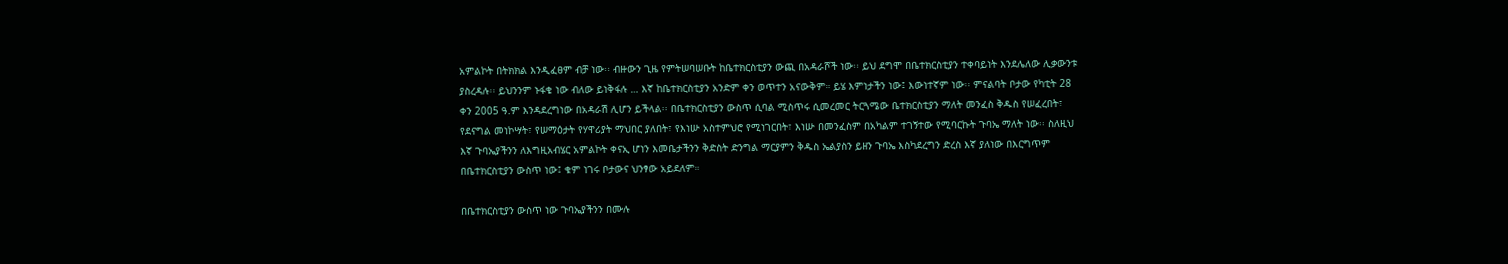አምልኮት በትክክል እንዲፈፀም ብቻ ነው፡፡ ብዙውን ጊዜ የምትሠባሠቡት ከቤተክርስቲያን ውጪ በአዳራሾች ነው፡፡ ይህ ደግሞ በቤተክርስቲያን ተቀባይነት እንደሌለው ሊቃውንቱ ያስረዳሉ፡፡ ይህንንም ኑፋቄ ነው ብለው ይነቅፋሉ … እኛ ከቤተክርስቲያን አንድም ቀን ወጥተን አናውቅም። ይሄ እምነታችን ነው፤ እውነተኛም ነው፡፡ ምናልባት ቦታው የካቲት 28 ቀን 2005 ዓ.ም እንዳደረግነው በአዳራሽ ሊሆን ይችላል፡፡ በቤተክርስቲያን ውስጥ ሲባል ሚስጥሩ ሲመረመር ትርጓሜው ቤተክርስቲያን ማለት መንፈስ ቅዱስ የሠፈረበት፣ የደናግል መነኮሣት፣ የሠማዕታት የሃዋሪያት ማህበር ያለበት፣ የእነሡ አስተምህሮ የሚነገርበት፣ እነሡ በመንፈስም በአካልም ተገኝተው የሚባርኩት ጉባኤ ማለት ነው፡፡ ስለዚህ እኛ ጉባኤያችንን ለእግዚአብሄር አምልኮት ቀናኢ ሆነን እመቤታችንን ቅድስት ድንግል ማርያምን ቅዱስ ኤልያስን ይዘን ጉባኤ እስካደረግን ድረስ እኛ ያለነው በእርግጥም በቤተክርስቲያን ውስጥ ነው፤ ቁም ነገሩ ቦታውና ህንፃው አይደለም።

በቤተክርስቲያን ውስጥ ነው ጉባኤያችንን በሙሉ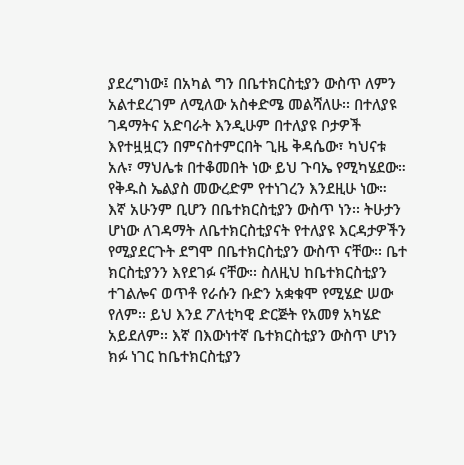ያደረግነው፤ በአካል ግን በቤተክርስቲያን ውስጥ ለምን አልተደረገም ለሚለው አስቀድሜ መልሻለሁ፡፡ በተለያዩ ገዳማትና አድባራት እንዲሁም በተለያዩ ቦታዎች እየተዟዟርን በምናስተምርበት ጊዜ ቅዳሴው፣ ካህናቱ አሉ፣ ማህሌቱ በተቆመበት ነው ይህ ጉባኤ የሚካሄደው። የቅዱስ ኤልያስ መውረድም የተነገረን እንደዚሁ ነው። እኛ አሁንም ቢሆን በቤተክርስቲያን ውስጥ ነን፡፡ ትሁታን ሆነው ለገዳማት ለቤተክርስቲያናት የተለያዩ እርዳታዎችን የሚያደርጉት ደግሞ በቤተክርስቲያን ውስጥ ናቸው፡፡ ቤተ ክርስቲያንን እየደገፉ ናቸው፡፡ ስለዚህ ከቤተክርስቲያን ተገልሎና ወጥቶ የራሱን ቡድን አቋቁሞ የሚሄድ ሠው የለም፡፡ ይህ እንደ ፖለቲካዊ ድርጅት የአመፃ አካሄድ አይደለም፡፡ እኛ በእውነተኛ ቤተክርስቲያን ውስጥ ሆነን ክፉ ነገር ከቤተክርስቲያን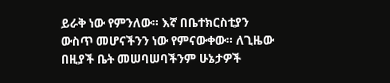ይራቅ ነው የምንለው። እኛ በቤተክርስቲያን ውስጥ መሆናችንን ነው የምናውቀው። ለጊዜው በዚያች ቤት መሠባሠባችንም ሁኔታዎች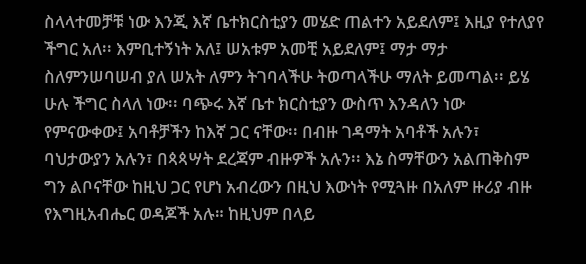ስላላተመቻቹ ነው እንጂ እኛ ቤተክርስቲያን መሄድ ጠልተን አይደለም፤ እዚያ የተለያየ ችግር አለ፡፡ እምቢተኝነት አለ፤ ሠአቱም አመቺ አይደለም፤ ማታ ማታ ስለምንሠባሠብ ያለ ሠአት ለምን ትገባላችሁ ትወጣላችሁ ማለት ይመጣል፡፡ ይሄ ሁሉ ችግር ስላለ ነው፡፡ ባጭሩ እኛ ቤተ ክርስቲያን ውስጥ እንዳለን ነው የምናውቀው፤ አባቶቻችን ከእኛ ጋር ናቸው፡፡ በብዙ ገዳማት አባቶች አሉን፣ ባህታውያን አሉን፣ በጳጳሣት ደረጃም ብዙዎች አሉን፡፡ እኔ ስማቸውን አልጠቅስም ግን ልቦናቸው ከዚህ ጋር የሆነ አብረውን በዚህ እውነት የሚጓዙ በአለም ዙሪያ ብዙ የእግዚአብሔር ወዳጆች አሉ። ከዚህም በላይ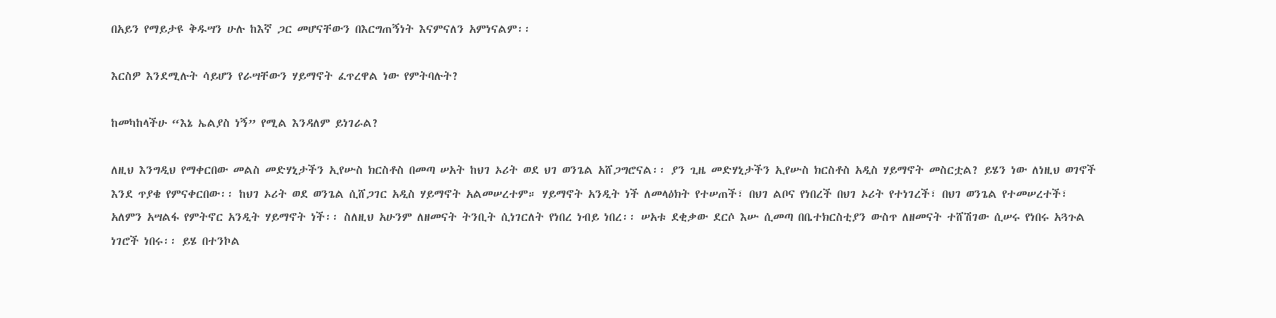በአይን የማይታዩ ቅዱሣን ሁሉ ከእኛ ጋር መሆናቸውን በእርግጠኝነት እናምናለን አምነናልም፡፡

እርስዎ እንደሚሉት ሳይሆን የራሣቸውን ሃይማኖት ፈጥረዋል ነው የምትባሉት?

ከመካከላችሁ “እኔ ኤልያስ ነኝ” የሚል እንዳለም ይነገራል?

ለዚህ እንግዲህ የማቀርበው መልስ መድሃኒታችን ኢየሡስ ክርስቶስ በመጣ ሠአት ከህገ ኦሪት ወደ ህገ ወንጌል አሸጋግሮናል፡፡ ያን ጊዜ መድሃኒታችን ኢየሡስ ክርስቶስ አዲስ ሃይማኖት መስርቷል? ይሄን ነው ለነዚህ ወገኖች እንደ ጥያቄ የምናቀርበው፡፡ ከህገ ኦሪት ወደ ወንጌል ሲሸጋገር አዲስ ሃይማኖት አልመሠረተም። ሃይማኖት አንዲት ነች ለመላዕክት የተሠጠች፣ በህገ ልቦና የነበረች በህገ ኦሪት የተነገረች፣ በህገ ወንጌል የተመሠረተች፣ አለምን አሣልፋ የምትኖር አንዲት ሃይማኖት ነች፡፡ ስለዚህ አሁንም ለዘመናት ትንቢት ሲነገርለት የነበረ ነብይ ነበረ፡፡ ሠአቱ ደቂቃው ደርሶ እሡ ሲመጣ በቤተክርስቲያን ውስጥ ለዘመናት ተሸሽገው ሲሠሩ የነበሩ አጓጉል ነገሮች ነበሩ፡፡ ይሄ በተንኮል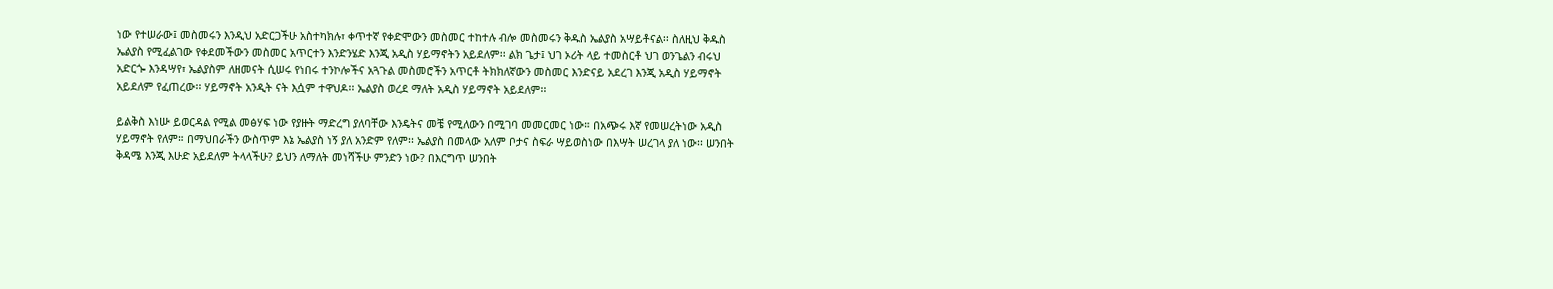ነው የተሠራው፤ መስመሩን እንዲህ አድርጋችሁ አስተካክሉ፣ ቀጥተኛ የቀድሞውን መስመር ተከተሉ ብሎ መስመሩን ቅዱስ ኤልያስ አሣይቶናል፡፡ ስለዚህ ቅዱስ ኤልያስ የሚፈልገው የቀደመችውን መስመር አጥርተን እንድንሄድ እንጂ አዲስ ሃይማኖትን አይደለም፡፡ ልክ ጌታ፤ ህገ ኦሪት ላይ ተመስርቶ ህገ ወንጌልን ብሩህ አድርጐ እንዳሣየ፣ ኤልያስም ለዘመናት ሲሠሩ የነበሩ ተንኮሎችና አጓጉል መስመሮችን አጥርቶ ትክክለኛውን መስመር እንድናይ አደረገ እንጂ አዲስ ሃይማኖት አይደለም የፈጠረው፡፡ ሃይማኖት አንዲት ናት እሷም ተዋህዶ፡፡ ኤልያስ ወረደ ማለት አዲስ ሃይማኖት አይደለም፡፡

ይልቅስ እነሡ ይወርዳል የሚል መፅሃፍ ነው የያዙት ማድረግ ያለባቸው እንዴትና መቼ የሚለውን በሚገባ መመርመር ነው። በአጭሩ እኛ የመሠረትነው አዲስ ሃይማኖት የለም። በማህበራችን ውስጥም እኔ ኤልያስ ነኝ ያለ አንድም የለም፡፡ ኤልያስ በመላው አለም ቦታና ስፍራ ሣይወስነው በእሣት ሠረገላ ያለ ነው፡፡ ሠንበት ቅዳሜ እንጂ እሁድ አይደለም ትላላችሁ? ይህን ለማለት መነሻችሁ ምንድን ነው? በእርግጥ ሠንበት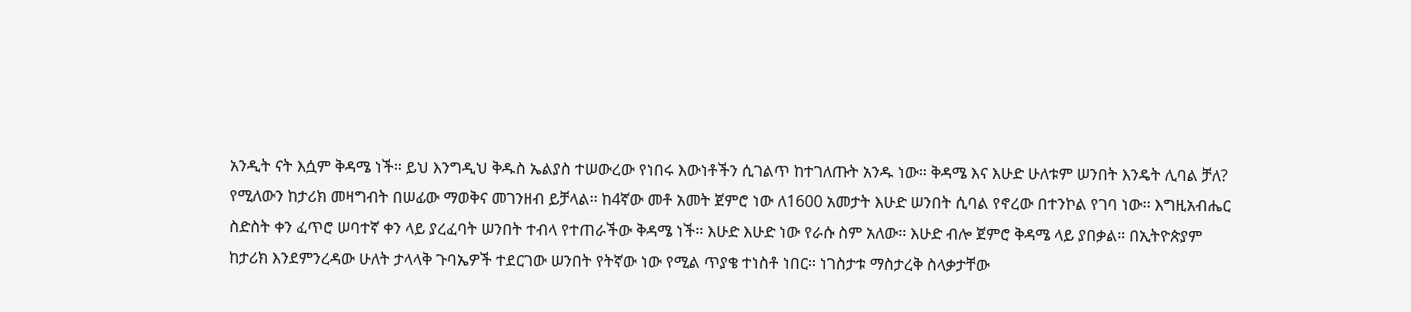አንዲት ናት እሷም ቅዳሜ ነች። ይህ እንግዲህ ቅዱስ ኤልያስ ተሠውረው የነበሩ እውነቶችን ሲገልጥ ከተገለጡት አንዱ ነው። ቅዳሜ እና እሁድ ሁለቱም ሠንበት እንዴት ሊባል ቻለ? የሚለውን ከታሪክ መዛግብት በሠፊው ማወቅና መገንዘብ ይቻላል፡፡ ከ4ኛው መቶ አመት ጀምሮ ነው ለ1600 አመታት እሁድ ሠንበት ሲባል የኖረው በተንኮል የገባ ነው፡፡ እግዚአብሔር ስድስት ቀን ፈጥሮ ሠባተኛ ቀን ላይ ያረፈባት ሠንበት ተብላ የተጠራችው ቅዳሜ ነች፡፡ እሁድ እሁድ ነው የራሱ ስም አለው፡፡ እሁድ ብሎ ጀምሮ ቅዳሜ ላይ ያበቃል። በኢትዮጵያም ከታሪክ እንደምንረዳው ሁለት ታላላቅ ጉባኤዎች ተደርገው ሠንበት የትኛው ነው የሚል ጥያቄ ተነስቶ ነበር። ነገስታቱ ማስታረቅ ስላቃታቸው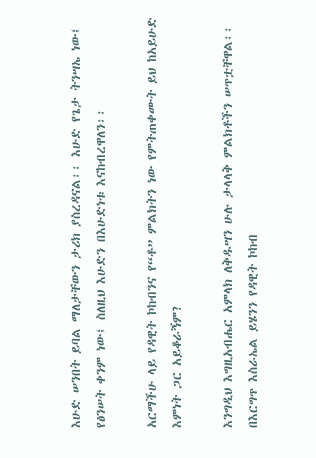እሁድ ሠንበት ይባል ማለታቸውን ታሪክ ያስረዳናል፡፡ እሁድ የጌታ ትንሣኤ ነው፤ የፅንሠት ቀንም ነው፤ ስለዚህ እሁድን በእሁድነቱ እናከብረዋለን፡፡

አርማችሁ ላይ የዳዊት ኮከብንና የ“ቶ” ምልክትን ነው የምትጠቀሙት ይህ ከአይሁድ እምነት ጋር አይቆራኝም?

እንግዲህ እግዚአብሔር አምላክ ለቅዱሣን ሁሉ ታላላቅ ምልክቶችን ሠጥቷቸዋል፡፡ በእርግጥ እስራኤል ይሄንን የዳዊት ኮከብ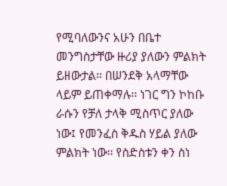የሚባለውንና አሁን በቤተ መንግስታቸው ዙሪያ ያለውን ምልክት ይዘውታል፡፡ በሠንደቅ አላማቸው ላይም ይጠቀማሉ፡፡ ነገር ግን ኮከቡ ራሱን የቻለ ታላቅ ሚስጥር ያለው ነው፤ የመንፈስ ቅዱስ ሃይል ያለው ምልክት ነው፡፡ የስድስቱን ቀን ስነ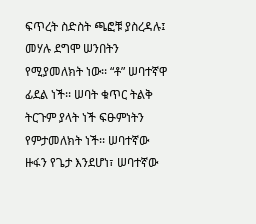ፍጥረት ስድስት ጫፎቹ ያስረዳሉ፤ መሃሉ ደግሞ ሠንበትን የሚያመለክት ነው፡፡ “ቶ” ሠባተኛዋ ፊደል ነች፡፡ ሠባት ቁጥር ትልቅ ትርጉም ያላት ነች ፍፁምነትን የምታመለክት ነች፡፡ ሠባተኛው ዙፋን የጌታ እንደሆነ፣ ሠባተኛው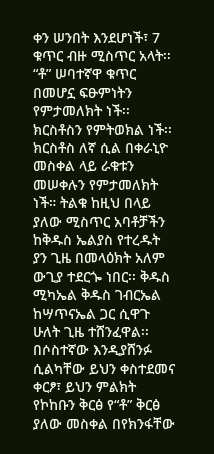ቀን ሠንበት እንደሆነች፣ 7 ቁጥር ብዙ ሚስጥር አላት፡፡ “ቶ” ሠባተኛዋ ቁጥር በመሆኗ ፍፁምነትን የምታመለክት ነች፡፡ ክርስቶስን የምትወክል ነች፡፡ ክርስቶስ ለኛ ሲል በቀራኒዮ መስቀል ላይ ራቁቱን መሠቀሉን የምታመለክት ነች። ትልቁ ከዚህ በላይ ያለው ሚስጥር አባቶቻችን ከቅዱስ ኤልያስ የተረዱት ያን ጊዜ በመላዕክት አለም ውጊያ ተደርጐ ነበር፡፡ ቅዱስ ሚካኤል ቅዱስ ገብርኤል ከሣጥናኤል ጋር ሲዋጉ ሁለት ጊዜ ተሸንፈዋል፡፡ በሶስተኛው እንዲያሸንፉ ሲልካቸው ይህን ቀስተደመና ቀርፆ፣ ይህን ምልክት የኮከቡን ቅርፅ የ“ቶ” ቅርፅ ያለው መስቀል በየክንፋቸው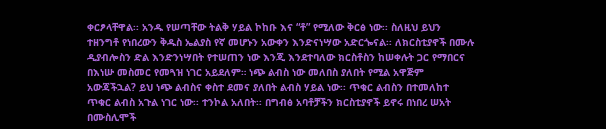ቀርፆላቸዋል፡፡ አንዱ የሠጣቸው ትልቅ ሃይል ኮከቡ እና “ቶ” የሚለው ቅርፅ ነው፡፡ ስለዚህ ይህን ተዘንግቶ የነበረውን ቅዱስ ኤልያስ የኛ መሆኑን አውቀን እንድናነሣው አድርጐናል፡፡ ለክርስቲያኖች በሙሉ ዲያብሎስን ድል እንድንነሣበት የተሠጠን ነው እንጂ እንደተባለው ክርስቶስን ከሠቀሉት ጋር የማበርና በእነሡ መስመር የመጓዝ ነገር አይደለም። ነጭ ልብስ ነው መለበስ ያለበት የሚል አዋጅም አውጃችኋል? ይህ ነጭ ልብስና ቀስተ ደመና ያለበት ልብስ ሃይል ነው፡፡ ጥቁር ልብስን በተመለከተ ጥቁር ልብስ አጉል ነገር ነው፡፡ ተንኮል አለበት፡፡ በግብፅ አባቶቻችን ክርስቲያኖች ይኖሩ በነበረ ሠአት በሙስሊሞች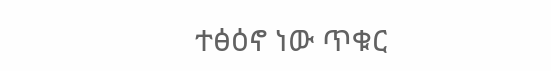ተፅዕኖ ነው ጥቁር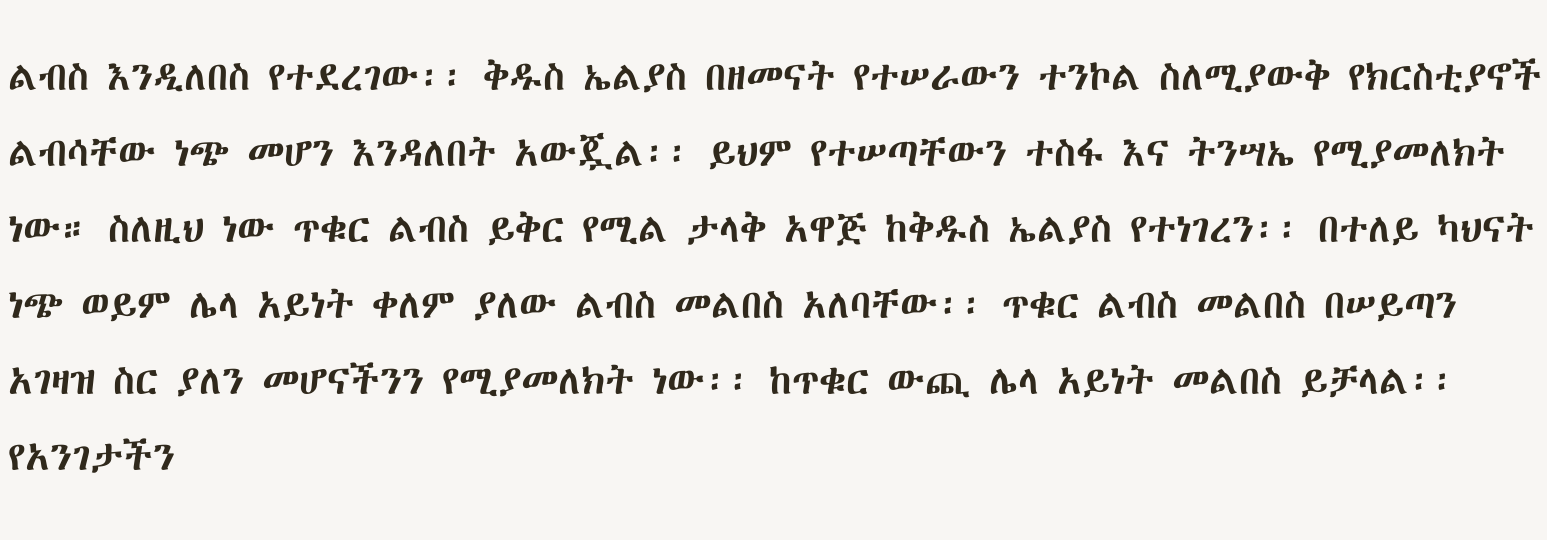ልብስ እንዲለበስ የተደረገው፡፡ ቅዱስ ኤልያስ በዘመናት የተሠራውን ተንኮል ስለሚያውቅ የክርስቲያኖች ልብሳቸው ነጭ መሆን እንዳለበት አውጇል፡፡ ይህም የተሠጣቸውን ተስፋ እና ትንሣኤ የሚያመለክት ነው። ስለዚህ ነው ጥቁር ልብስ ይቅር የሚል ታላቅ አዋጅ ከቅዱስ ኤልያስ የተነገረን፡፡ በተለይ ካህናት ነጭ ወይም ሌላ አይነት ቀለም ያለው ልብስ መልበስ አለባቸው፡፡ ጥቁር ልብስ መልበስ በሠይጣን አገዛዝ ስር ያለን መሆናችንን የሚያመለክት ነው፡፡ ከጥቁር ውጪ ሌላ አይነት መልበስ ይቻላል፡፡ የአንገታችን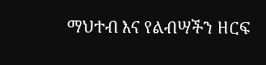ማህተብ እና የልብሣችን ዘርፍ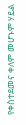የቀስተደመና ቀለም መሆኑም ሃይል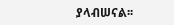ያላብሠናል፡፡